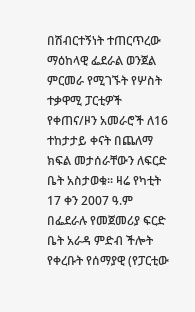በሽብርተኝነት ተጠርጥረው ማዕከላዊ ፌደራል ወንጀል ምርመራ የሚገኙት የሦስት ተቃዋሚ ፓርቲዎች የቀጠና/ዞን አመራሮች ለ16 ተከታታይ ቀናት በጨለማ ክፍል መታሰራቸውን ለፍርድ ቤት አስታወቁ፡፡ ዛሬ የካቲት 17 ቀን 2007 ዓ.ም በፌደራሉ የመጀመሪያ ፍርድ ቤት አራዳ ምድብ ችሎት የቀረቡት የሰማያዊ (የፓርቲው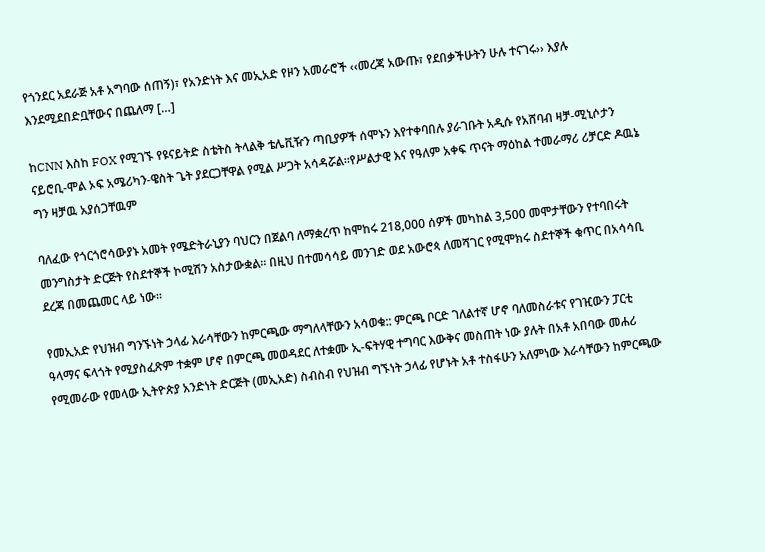የጎንደር አደራጅ አቶ አግባው ሰጠኝ)፣ የአንድነት እና መኢአድ የዞን አመራሮች ‹‹መረጃ አውጡ፣ የደበቃችሁትን ሁሉ ተናገሩ›› እያሉ እንደሚደበድቧቸውና በጨለማ […]

ከCNN እስከ FOX የሚገኙ የዩናይትድ ስቴትስ ትላልቅ ቴሌቪዥን ጣቢያዎች ሰሞኑን እየተቀባበሉ ያራገቡት አዲሱ የአሸባብ ዛቻ-ሚኒሶታን ናይሮቢ-ሞል ኦፍ አሜሪካን-ዌስት ጌት ያደርጋቸዋል የሚል ሥጋት አሳዳሯል።የሥልታዊ እና የዓለም አቀፍ ጥናት ማዕከል ተመራማሪ ሪቻርድ ዶዉኔ ግን ዛቻዉ አያሰጋቸዉም

ባለፈው የጎርጎሮሳውያኑ አመት የሜድትራኒያን ባህርን በጀልባ ለማቋረጥ ከሞከሩ 218,000 ሰዎች መካከል 3,500 መሞታቸውን የተባበሩት መንግስታት ድርጅት የስደተኞች ኮሚሽን አስታውቋል። በዚህ በተመሳሳይ መንገድ ወደ አውሮጳ ለመሻገር የሚሞክሩ ስደተኞች ቁጥር በአሳሳቢ ደረጃ በመጨመር ላይ ነው።

የመኢአድ የህዝብ ግንኙነት ኃላፊ እራሳቸውን ከምርጫው ማግለላቸውን አሳወቁ:: ምርጫ ቦርድ ገለልተኛ ሆኖ ባለመስራቱና የገዢውን ፓርቲ ዓላማና ፍላጎት የሚያስፈጽም ተቋም ሆኖ በምርጫ መወዳደር ለተቋሙ ኢ-ፍትሃዊ ተግባር እውቅና መስጠት ነው ያሉት በአቶ አበባው መሐሪ የሚመራው የመላው ኢትዮጵያ አንድነት ድርጅት (መኢአድ) ስብስብ የህዝብ ግኙነት ኃላፊ የሆኑት አቶ ተስፋሁን አለምነው እራሳቸውን ከምርጫው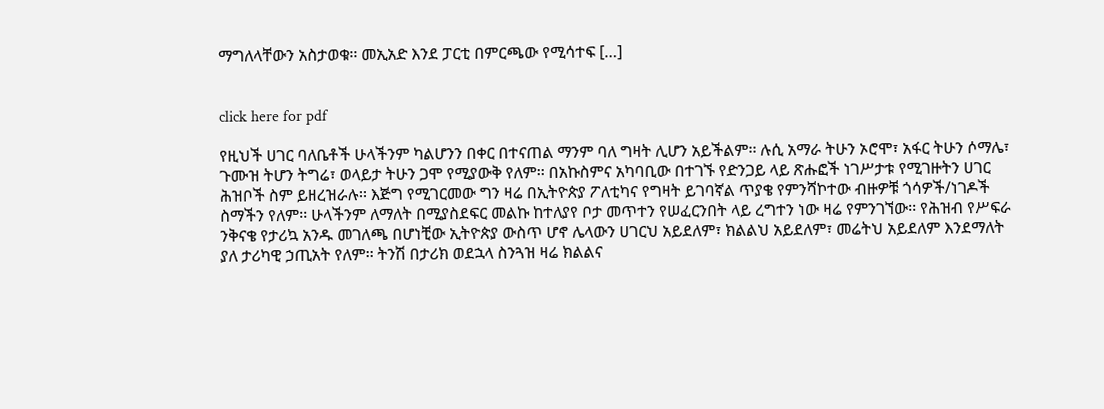ማግለላቸውን አስታወቁ፡፡ መኢአድ እንደ ፓርቲ በምርጫው የሚሳተፍ […]


click here for pdf

የዚህች ሀገር ባለቤቶች ሁላችንም ካልሆንን በቀር በተናጠል ማንም ባለ ግዛት ሊሆን አይችልም፡፡ ሉሲ አማራ ትሁን ኦሮሞ፣ አፋር ትሁን ሶማሌ፣ ጉሙዝ ትሆን ትግሬ፣ ወላይታ ትሁን ጋሞ የሚያውቅ የለም፡፡ በአኩስምና አካባቢው በተገኙ የድንጋይ ላይ ጽሑፎች ነገሥታቱ የሚገዙትን ሀገር ሕዝቦች ስም ይዘረዝራሉ፡፡ እጅግ የሚገርመው ግን ዛሬ በኢትዮጵያ ፖለቲካና የግዛት ይገባኛል ጥያቄ የምንሻኮተው ብዙዎቹ ጎሳዎች/ነገዶች ስማችን የለም፡፡ ሁላችንም ለማለት በሚያስደፍር መልኩ ከተለያየ ቦታ መጥተን የሠፈርንበት ላይ ረግተን ነው ዛሬ የምንገኘው፡፡ የሕዝብ የሥፍራ ንቅናቄ የታሪኳ አንዱ መገለጫ በሆነቺው ኢትዮጵያ ውስጥ ሆኖ ሌላውን ሀገርህ አይደለም፣ ክልልህ አይደለም፣ መሬትህ አይደለም እንደማለት ያለ ታሪካዊ ኃጢአት የለም፡፡ ትንሽ በታሪክ ወደኋላ ስንጓዝ ዛሬ ክልልና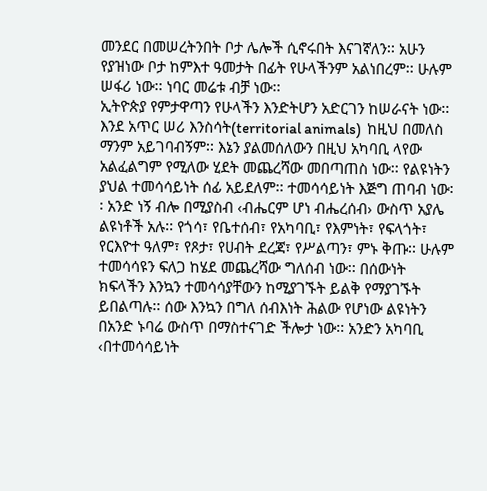መንደር በመሠረትንበት ቦታ ሌሎች ሲኖሩበት እናገኛለን፡፡ አሁን የያዝነው ቦታ ከምእተ ዓመታት በፊት የሁላችንም አልነበረም፡፡ ሁሉም ሠፋሪ ነው፡፡ ነባር መሬቱ ብቻ ነው፡፡
ኢትዮጵያ የምታዋጣን የሁላችን እንድትሆን አድርገን ከሠራናት ነው፡፡ እንደ አጥር ሠሪ እንስሳት(territorial animals)  ከዚህ በመለስ ማንም አይገባብኝም፡፡ እኔን ያልመሰለውን በዚህ አካባቢ ላየው አልፈልግም የሚለው ሂደት መጨረሻው መበጣጠስ ነው፡፡ የልዩነትን ያህል ተመሳሳይነት ሰፊ አይደለም፡፡ ተመሳሳይነት እጅግ ጠባብ ነው፡፡ አንድ ነኝ ብሎ በሚያስብ ‹ብሔርም ሆነ ብሔረሰብ› ውስጥ አያሌ ልዩነቶች አሉ፡፡ የጎሳ፣ የቤተሰብ፣ የአካባቢ፣ የእምነት፣ የፍላጎት፣ የርእዮተ ዓለም፣ የጾታ፣ የሀብት ደረጃ፣ የሥልጣን፣ ምኑ ቅጡ፡፡ ሁሉም ተመሳሳዩን ፍለጋ ከሄደ መጨረሻው ግለሰብ ነው፡፡ በሰውነት ክፍላችን እንኳን ተመሳሳያቸውን ከሚያገኙት ይልቅ የማያገኙት ይበልጣሉ፡፡ ሰው እንኳን በግለ ሰብእነት ሕልው የሆነው ልዩነትን በአንድ ኑባሬ ውስጥ በማስተናገድ ችሎታ ነው፡፡ አንድን አካባቢ ‹በተመሳሳይነት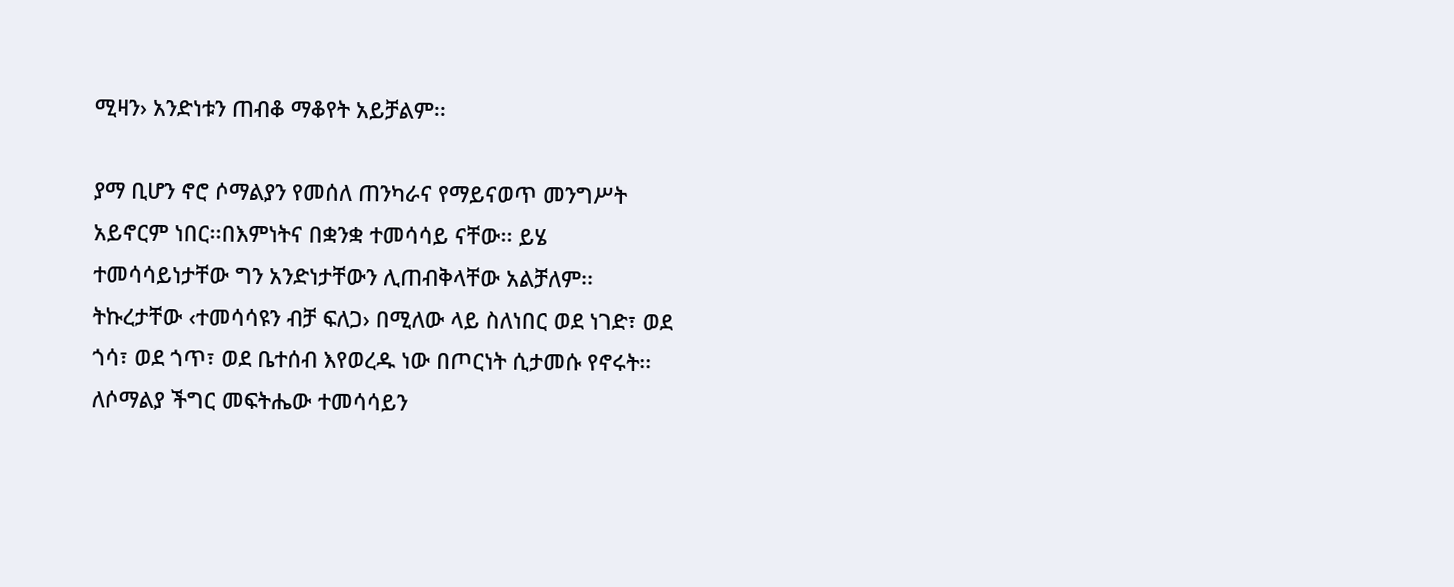ሚዛን› አንድነቱን ጠብቆ ማቆየት አይቻልም፡፡

ያማ ቢሆን ኖሮ ሶማልያን የመሰለ ጠንካራና የማይናወጥ መንግሥት አይኖርም ነበር፡፡በእምነትና በቋንቋ ተመሳሳይ ናቸው፡፡ ይሄ ተመሳሳይነታቸው ግን አንድነታቸውን ሊጠብቅላቸው አልቻለም፡፡ ትኩረታቸው ‹ተመሳሳዩን ብቻ ፍለጋ› በሚለው ላይ ስለነበር ወደ ነገድ፣ ወደ ጎሳ፣ ወደ ጎጥ፣ ወደ ቤተሰብ እየወረዱ ነው በጦርነት ሲታመሱ የኖሩት፡፡ ለሶማልያ ችግር መፍትሔው ተመሳሳይን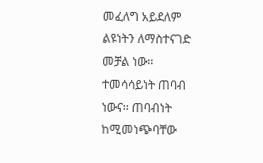መፈለግ አይደለም ልዩነትን ለማስተናገድ መቻል ነው፡፡ ተመሳሳይነት ጠባብ ነውና፡፡ ጠባብነት ከሚመነጭባቸው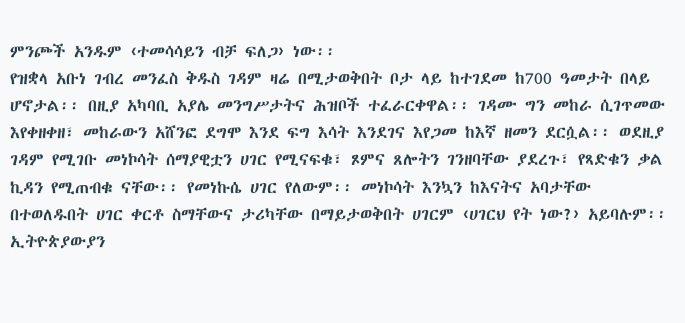ምንጮች አንዱም ‹ተመሳሳይን ብቻ ፍለጋ› ነው፡፡
የዝቋላ አቡነ ገብረ መንፈስ ቅዱስ ገዳም ዛሬ በሚታወቅበት ቦታ ላይ ከተገደመ ከ700 ዓመታት በላይ ሆኖታል፡፡ በዚያ አካባቢ አያሌ መንግሥታትና ሕዝቦች ተፈራርቀዋል፡፡ ገዳሙ ግን መከራ ሲገጥመው እየቀዘቀዘ፣ መከራውን አሸንፎ ደግሞ እንደ ፍግ እሳት እንደገና እየጋመ ከእኛ ዘመን ደርሷል፡፡ ወደዚያ ገዳም የሚገቡ መነኮሳት ሰማያዊቷን ሀገር የሚናፍቁ፣ ጾምና ጸሎትን ገንዘባቸው ያደረጉ፣ የጻድቁን ቃል ኪዳን የሚጠብቁ ናቸው፡፡ የመነኩሴ ሀገር የለውም፡፡ መነኮሳት እንኳን ከእናትና አባታቸው በተወለዱበት ሀገር ቀርቶ ስማቸውና ታሪካቸው በማይታወቅበት ሀገርም ‹ሀገርህ የት ነው?› አይባሉም፡፡
ኢትዮጵያውያን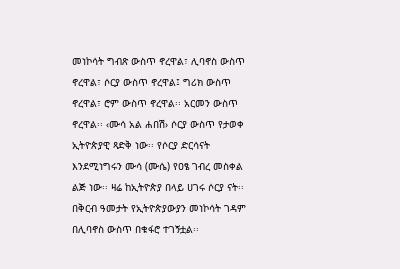መነኮሳት ግብጽ ውስጥ ኖረዋል፣ ሊባኖስ ውስጥ ኖረዋል፣ ሶርያ ውስጥ ኖረዋል፤ ግሪክ ውስጥ ኖረዋል፣ ሮም ውስጥ ኖረዋል፡፡ አርመን ውስጥ ኖረዋል፡፡ ‹ሙሳ አል ሐበሽ› ሶርያ ውስጥ የታወቀ ኢትዮጵያዊ ጻድቅ ነው፡፡ የሶርያ ድርሳናት እንደሚነግሩን ሙሳ (ሙሴ) የዐፄ ገብረ መስቀል ልጅ ነው፡፡ ዛሬ ከኢትዮጵያ በላይ ሀገሩ ሶርያ ናት፡፡ በቅርብ ዓመታት የኢትዮጵያውያን መነኮሳት ገዳም በሊባኖስ ውስጥ በቁፋሮ ተገኝቷል፡፡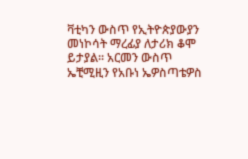ቫቲካን ውስጥ የኢትዮጵያውያን መነኮሳት ማረፊያ ለታሪክ ቆሞ ይታያል፡፡ አርመን ውስጥ ኤቺሚዚን የአቡነ ኤዎስጣቴዎስ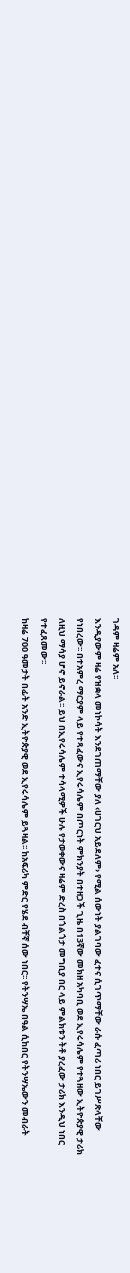ገዳም ዛሬም አለ፡፡
እንዲያውም ዛሬ የዝቋላ መነኮሳት እንደገጠማቸው ያለ ‹ሀገርህ አይደለም› የሚል ሰውነት ያልገባው ፈተና ሲገጥማቸው ራሱ ፈጣሪ ነበር ይገሥጽላቸው የነበረው፡፡ በተአምረ ማርያም ላይ የተጻፈውና ኢየሩሳሌም በጦርነት ምክንያት በተዘጋች ጊዜ በ13ኛው መክዘ አካባቢ ወደ ኢየሩሳሌም የተጓዘው ኢትዮጵያዊ ታሪክ ለዚህ ማሳያ ሆኖ ይኖራል፡፡ ይህ በኢየሩሳሌም ተሳላሚዎች ሁሉ የታወቀውና ዛሬም ድረስ በጎልጎታ መግቢያ በር ላይ ምልክቱን ትቶ ያረፈው ታሪክ እንዲህ ነበር የተፈጸመው፡፡
ከዛሬ 700 ዓመታት በፊት አንድ ኢትዮጵያዊ ወደ ኢየሩሳሌም ይጓዛል፡፡ ከአፍሪካ ምድር የሄደ ብቸኛ ሰው ነበር፡፡ የትንሣኤ በዓል ሲከበር የትንሣኤውን መብራት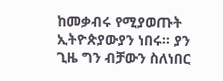ከመቃብሩ የሚያወጡት ኢትዮጵያውያን ነበሩ፡፡ ያን ጊዜ ግን ብቻውን ስለነበር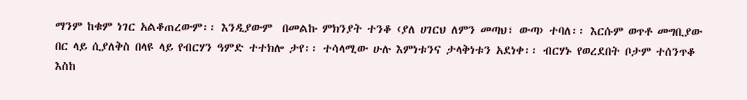ማንም ከቁም ነገር አልቆጠረውም፡፡ እንዲያውም  በመልኩ ምክንያት ተንቆ ‹ያለ ሀገርህ ለምን መጣህ፣ ውጣ› ተባለ፡፡ እርሱም ወጥቶ መግቢያው በር ላይ ሲያለቅስ በላዩ ላይ የብርሃን ዓምድ ተተክሎ ታየ፡፡ ተሳላሚው ሁሉ እምነቱንና ታላቅነቱን አደነቀ፡፡ ብርሃኑ የወረደበት ቦታም ተሰንጥቆ እስከ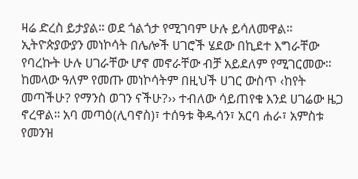ዛሬ ድረስ ይታያል፡፡ ወደ ጎልጎታ የሚገባም ሁሉ ይሳለመዋል፡፡
ኢትዮጵያውያን መነኮሳት በሌሎች ሀገሮች ሄደው በኪደተ እግራቸው የባረኩት ሁሉ ሀገራቸው ሆኖ መኖራቸው ብቻ አይደለም የሚገርመው፡፡ ከመላው ዓለም የመጡ መነኮሳትም በዚህች ሀገር ውስጥ ‹ከየት መጣችሁ? የማንስ ወገን ናችሁ?›› ተብለው ሳይጠየቁ እንደ ሀገሬው ዜጋ ኖረዋል፡፡ አባ መጣዕ(ሊባኖስ)፣ ተሰዓቱ ቅዱሳን፣ አርባ ሐራ፣ አምስቱ የመንዝ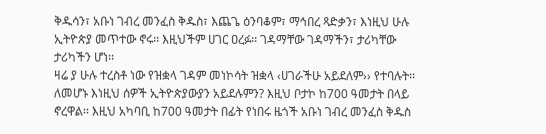ቅዱሳን፣ አቡነ ገብረ መንፈስ ቅዱስ፣ እጨጌ ዕንባቆም፣ ማኅበረ ጻድቃን፣ እነዚህ ሁሉ ኢትዮጵያ መጥተው ኖሩ፡፡ እዚህችም ሀገር ዐረፉ፡፡ ገዳማቸው ገዳማችን፣ ታሪካቸው ታሪካችን ሆነ፡፡
ዛሬ ያ ሁሉ ተረስቶ ነው የዝቋላ ገዳም መነኮሳት ዝቋላ ‹ሀገራችሁ አይደለም›› የተባሉት፡፡ ለመሆኑ እነዚህ ሰዎች ኢትዮጵያውያን አይደሉምን? እዚህ ቦታኮ ከ700 ዓመታት በላይ ኖረዋል፡፡ እዚህ አካባቢ ከ700 ዓመታት በፊት የነበሩ ዜጎች አቡነ ገብረ መንፈስ ቅዱስ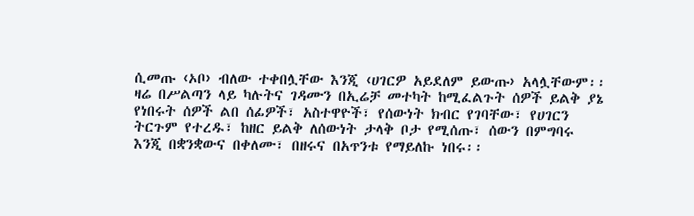ሲመጡ ‹ኦቦ› ብለው ተቀበሏቸው እንጂ ‹ሀገርዎ አይደለም ይውጡ› አላሏቸውም፡፡ ዛሬ በሥልጣን ላይ ካሉትና ገዳሙን በኢሬቻ መተካት ከሚፈልጉት ሰዎች ይልቅ ያኔ የነበሩት ሰዎች ልበ ሰፊዎች፣ አስተዋዮች፣ የሰውነት ክብር የገባቸው፣ የሀገርን ትርጉም የተረዱ፣ ከዘር ይልቅ ለሰውነት ታላቅ ቦታ የሚሰጡ፣ ሰውን በምግባሩ እንጂ በቋንቋውና በቀለሙ፣ በዘሩና በአጥንቱ የማይለኩ ነበሩ፡፡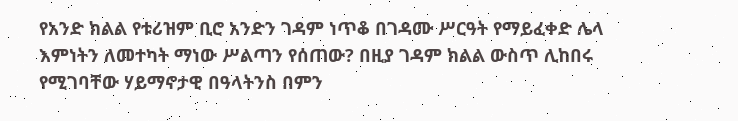የአንድ ክልል የቱሪዝም ቢሮ አንድን ገዳም ነጥቆ በገዳሙ ሥርዓት የማይፈቀድ ሌላ እምነትን ለመተካት ማነው ሥልጣን የሰጠው? በዚያ ገዳም ክልል ውስጥ ሊከበሩ የሚገባቸው ሃይማኖታዊ በዓላትንስ በምን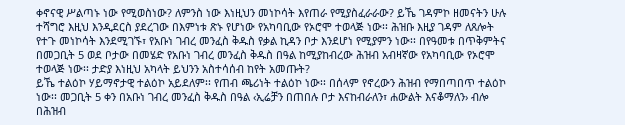ቀኖናዊ ሥልጣኑ ነው የሚወስነው? ለምንስ ነው እነዚህን መነኮሳት እየጠራ የሚያስፈራራው? ይኼ ገዳምኮ ዘመናትን ሁሉ ተሻግሮ እዚህ እንዲደርስ ያደረገው በእምነቱ ጽኑ የሆነው የአካባቢው የኦሮሞ ተወላጅ ነው፡፡ ሕዝቡ እዚያ ገዳም ለጸሎት የተጉ መነኮሳት እንደሚገኙ፣ የአቡነ ገብረ መንፈስ ቅዱስ የቃል ኪዳን ቦታ እንደሆነ የሚያምን ነው፡፡ በየዓመቱ በጥቅምትና በመጋቢት 5 ወደ ቦታው በመሄድ የአቡነ ገብረ መንፈስ ቅዱስ በዓል ከሚያከብረው ሕዝብ አብዛኛው የአካባቢው የኦሮሞ ተወላጅ ነው፡፡ ታድያ እነዚህ አካላት ይህንን አስተሳሰብ ከየት አመጡት?
ይኼ ተልዕኮ ሃይማኖታዊ ተልዕኮ አይደለም፡፡ የጠብ ጫሪነት ተልዕኮ ነው፡፡ በሰላም የኖረውን ሕዝብ የማበጣበጥ ተልዕኮ ነው፡፡ መጋቢት 5 ቀን በአቡነ ገብረ መንፈስ ቅዱስ በዓል ‹ኢሬቻን በጠበሉ ቦታ እናከብራለን፣ ሐውልት እናቆማለን› ብሎ በሕዝብ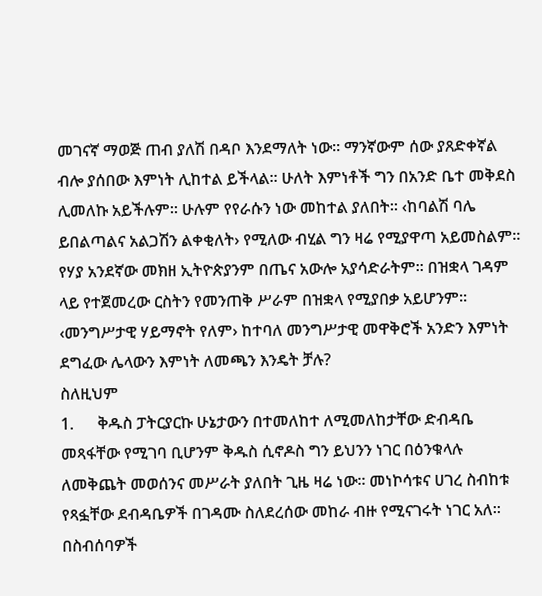መገናኛ ማወጅ ጠብ ያለሽ በዳቦ እንደማለት ነው፡፡ ማንኛውም ሰው ያጸድቀኛል ብሎ ያሰበው እምነት ሊከተል ይችላል፡፡ ሁለት እምነቶች ግን በአንድ ቤተ መቅደስ ሊመለኩ አይችሉም፡፡ ሁሉም የየራሱን ነው መከተል ያለበት፡፡ ‹ከባልሽ ባሌ ይበልጣልና አልጋሽን ልቀቂለት› የሚለው ብሂል ግን ዛሬ የሚያዋጣ አይመስልም፡፡ የሃያ አንደኛው መክዘ ኢትዮጵያንም በጤና አውሎ አያሳድራትም፡፡ በዝቋላ ገዳም ላይ የተጀመረው ርስትን የመንጠቅ ሥራም በዝቋላ የሚያበቃ አይሆንም፡፡ ‹መንግሥታዊ ሃይማኖት የለም› ከተባለ መንግሥታዊ መዋቅሮች አንድን እምነት ደግፈው ሌላውን እምነት ለመጫን እንዴት ቻሉ?
ስለዚህም
1.      ቅዱስ ፓትርያርኩ ሁኔታውን በተመለከተ ለሚመለከታቸው ድብዳቤ  መጻፋቸው የሚገባ ቢሆንም ቅዱስ ሲኖዶስ ግን ይህንን ነገር በዕንቁላሉ ለመቅጨት መወሰንና መሥራት ያለበት ጊዜ ዛሬ ነው፡፡ መነኮሳቱና ሀገረ ስብከቱ የጻፏቸው ደብዳቤዎች በገዳሙ ስለደረሰው መከራ ብዙ የሚናገሩት ነገር አለ፡፡ በስብሰባዎች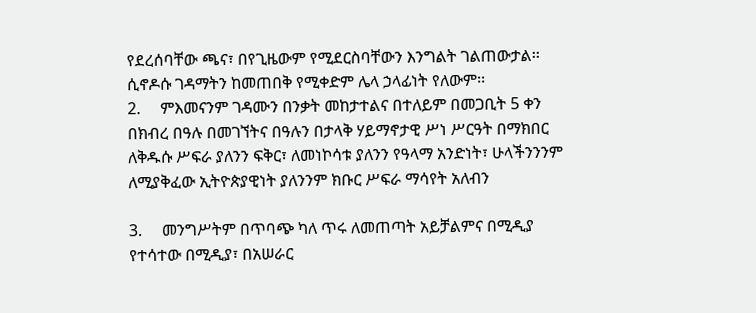የደረሰባቸው ጫና፣ በየጊዜውም የሚደርስባቸውን እንግልት ገልጠውታል፡፡ ሲኖዶሱ ገዳማትን ከመጠበቅ የሚቀድም ሌላ ኃላፊነት የለውም፡፡
2.     ምእመናንም ገዳሙን በንቃት መከታተልና በተለይም በመጋቢት 5 ቀን በክብረ በዓሉ በመገኘትና በዓሉን በታላቅ ሃይማኖታዊ ሥነ ሥርዓት በማክበር ለቅዱሱ ሥፍራ ያለንን ፍቅር፣ ለመነኮሳቱ ያለንን የዓላማ አንድነት፣ ሁላችንንንም ለሚያቅፈው ኢትዮጵያዊነት ያለንንም ክቡር ሥፍራ ማሳየት አለብን

3.     መንግሥትም በጥባጭ ካለ ጥሩ ለመጠጣት አይቻልምና በሚዲያ የተሳተው በሚዲያ፣ በአሠራር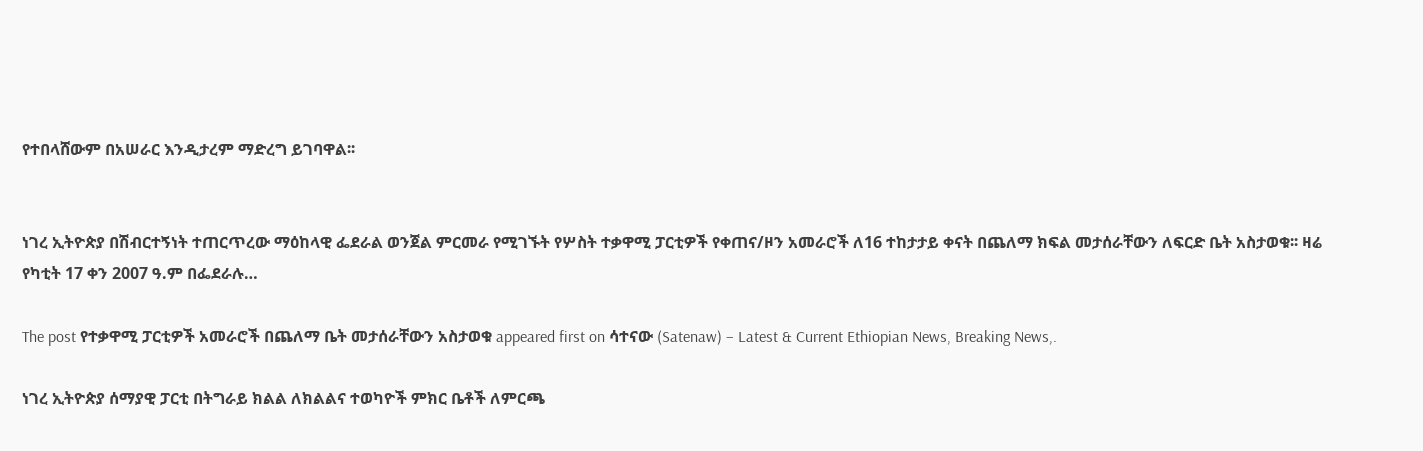የተበላሸውም በአሠራር እንዲታረም ማድረግ ይገባዋል፡፡


ነገረ ኢትዮጵያ በሽብርተኝነት ተጠርጥረው ማዕከላዊ ፌደራል ወንጀል ምርመራ የሚገኙት የሦስት ተቃዋሚ ፓርቲዎች የቀጠና/ዞን አመራሮች ለ16 ተከታታይ ቀናት በጨለማ ክፍል መታሰራቸውን ለፍርድ ቤት አስታወቁ፡፡ ዛሬ የካቲት 17 ቀን 2007 ዓ.ም በፌደራሉ…

The post የተቃዋሚ ፓርቲዎች አመራሮች በጨለማ ቤት መታሰራቸውን አስታወቁ appeared first on ሳተናው (Satenaw) – Latest & Current Ethiopian News, Breaking News,.

ነገረ ኢትዮጵያ ሰማያዊ ፓርቲ በትግራይ ክልል ለክልልና ተወካዮች ምክር ቤቶች ለምርጫ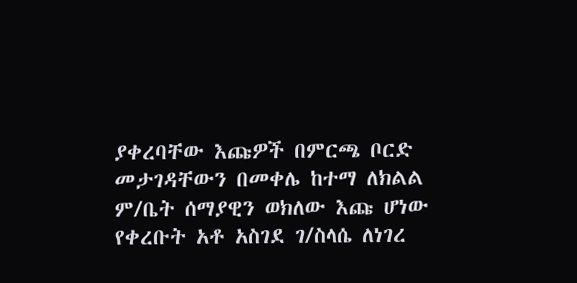ያቀረባቸው እጩዎች በምርጫ ቦርድ መታገዳቸውን በመቀሌ ከተማ ለክልል ም/ቤት ሰማያዊን ወክለው እጩ ሆነው የቀረቡት አቶ አስገደ ገ/ስላሴ ለነገረ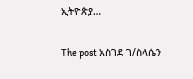ኢትዮጵያ…

The post አስገደ ገ/ስላሴን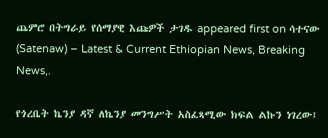ጨምሮ በትግራይ የሰማያዊ እጩዎች ታገዱ appeared first on ሳተናው (Satenaw) – Latest & Current Ethiopian News, Breaking News,.

የጎረቤት ኬንያ ዳኛ ለኬንያ መንግሥት አስፈጻሚው ክፍል ልኩን ነገረው፤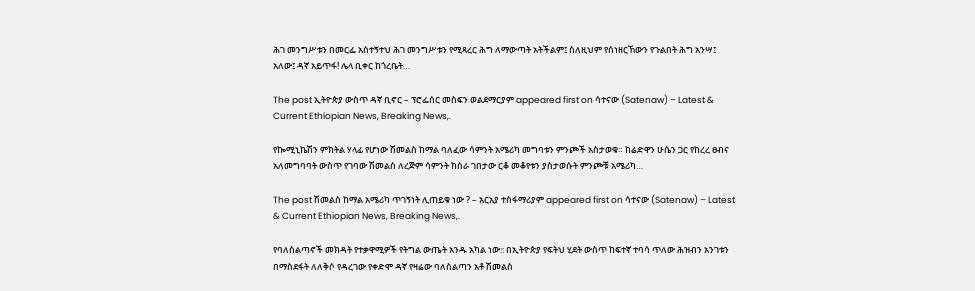ሕገ መንግሥቱን በመርፌ አስተኝተህ ሕገ መንግሥቱን የሚጻረር ሕግ ለማውጣት አትችልም፤ ስለዚህም የሰነዘርኸውን የጉልበት ሕግ አንሣ፤ አለው፤ ዳኛ አይጥፋ! ሌላ ቢቀር ከጎረቤት…

The post ኢትዮጵያ ውስጥ ዳኛ ቢኖር – ፕሮፌሰር መስፍን ወልደማርያም appeared first on ሳተናው (Satenaw) – Latest & Current Ethiopian News, Breaking News,.

የኰሚኒኬሽን ምክትል ሃላፊ የሆነው ሽመልስ ከማል ባለፈው ሳምንት አሜሪካ መግባቱን ምንጮች አስታወቁ። ከሬድዋን ሁሴን ጋር የከረረ ፀብና አለመግባባት ውስጥ የገባው ሽመልስ ለረጅም ሳምንት ከስራ ገበታው ርቆ መቆየቱን ያስታወሱት ምንጮቹ አሜሪካ…

The post ሽመልስ ከማል አሜሪካ ጥገኝነት ሊጠይቁ ነው ? – አርአያ ተስፋማሪያም appeared first on ሳተናው (Satenaw) – Latest & Current Ethiopian News, Breaking News,.

የባለስልጣኖች መክዳት የተቃዋሚዎች የትግል ውጤት አንዱ አካል ነው:: በኢትዮጵያ የፍትህ ሂደት ውስጥ ከፍተኛ ተባሳ ጥለው ሕዝብን አንገቱን በማስደፋት ለለቅሶ የዳረገው የቀድሞ ዳኛ የዛሬው ባለስልጣን አቶ ሽመልስ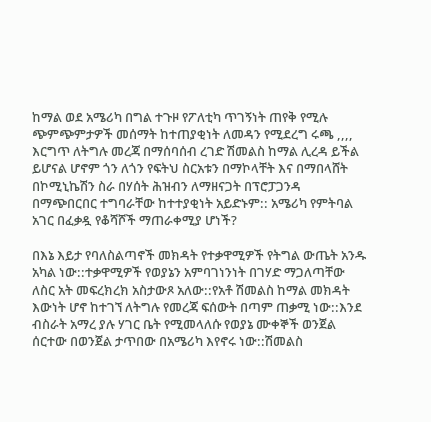ከማል ወደ አሜሪካ በግል ተጉዞ የፖለቲካ ጥገኝነት ጠየቅ የሚሉ ጭምጭምታዎች መሰማት ከተጠያቂነት ለመዳን የሚደረግ ሩጫ ,,,, እርግጥ ለትግሉ መረጃ በማሰባሰብ ረገድ ሽመልስ ከማል ሊረዳ ይችል ይሆናል ሆኖም ጎን ለጎን የፍትህ ስርአቱን በማኮላቸት እና በማበላሸት በኮሚኒኬሽን ስራ በሃሰት ሕዝብን ለማዘናጋት በፕሮፓጋንዳ በማጭበርበር ተግባራቸው ከተተያቂነት አይድኑም:: አሜሪካ የምትባል አገር በፈቃዷ የቆሻሾች ማጠራቀሚያ ሆነች?

በእኔ እይታ የባለስልጣኖች መክዳት የተቃዋሚዎች የትግል ውጤት አንዱ አካል ነው::ተቃዋሚዎች የወያኔን አምባገነንነት በገሃድ ማጋለጣቸው ለስር አት መፍረክረክ አስታውጾ አለው::የአቶ ሽመልስ ከማል መክዳት እውነት ሆኖ ከተገኘ ለትግሉ የመረጃ ፍሰውት በጣም ጠቃሚ ነው::እንደ ብስራት አማረ ያሉ ሃገር ቤት የሚመላለሱ የወያኔ ሙቀኞች ወንጀል ሰርተው በወንጀል ታጥበው በአሜሪካ እየኖሩ ነው::ሽመልስ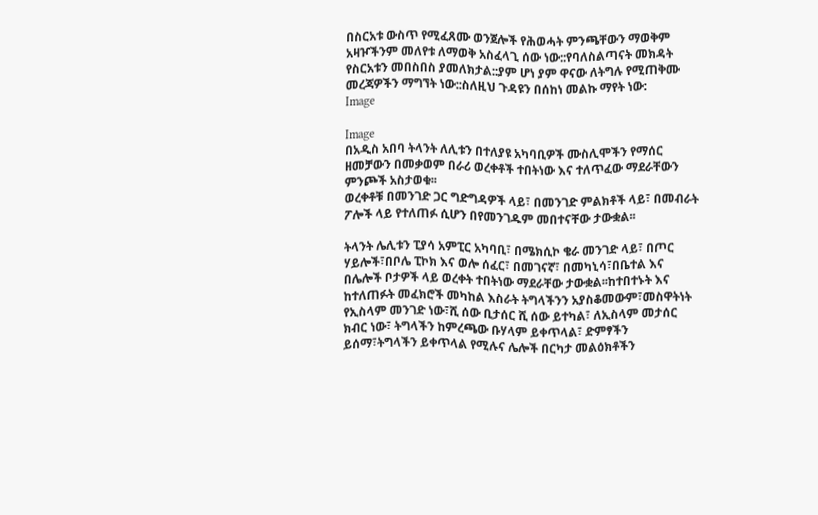በስርአቱ ውስጥ የሚፈጸሙ ወንጀሎች የሕወሓት ምንጫቸውን ማወቅም አዛዦችንም መለየቱ ለማወቅ አስፈላጊ ሰው ነው::የባለስልጣናት መክዳት የስርአቱን መበስበስ ያመለክታል::ያም ሆነ ያም ዋናው ለትግሉ የሚጠቅሙ መረጃዎችን ማግኘት ነው::ስለዚህ ጉዳዩን በሰከነ መልኩ ማየት ነው:
Image

Image
በአዲስ አበባ ትላንት ለሊቱን በተለያዩ አካባቢዎች ሙስሊሞችን የማሰር ዘመቻውን በመቃወም በራሪ ወረቀቶች ተበትነው እና ተለጥፈው ማደራቸውን ምንጮች አስታወቁ፡፡
ወረቀቶቹ በመንገድ ጋር ግድግዳዎች ላይ፣ በመንገድ ምልክቶች ላይ፣ በመብራት ፖሎች ላይ የተለጠፉ ሲሆን በየመንገዱም መበተናቸው ታውቋል፡፡

ትላንት ሌሊቱን ፒያሳ አምፒር አካባቢ፣ በሜክሲኮ ቄራ መንገድ ላይ፣ በጦር ሃይሎች፣በቦሌ ፒኮክ እና ወሎ ሰፈር፣ በመገናኛ፣ በመካኒሳ፣በቤተል እና በሌሎች ቦታዎች ላይ ወረቀት ተበትነው ማደራቸው ታውቋል፡፡ከተበተኑት እና ከተለጠፉት መፈክሮች መካከል እስራት ትግላችንን አያስቆመውም፣መስዋትነት የኢስላም መንገድ ነው፣ሺ ሰው ቢታሰር ሺ ሰው ይተካል፣ ለኢስላም መታሰር ክብር ነው፣ ትግላችን ከምረጫው ቡሃላም ይቀጥላል፣ ድምፃችን ይሰማ፣ትግላችን ይቀጥላል የሚሉና ሌሎች በርካታ መልዕክቶችን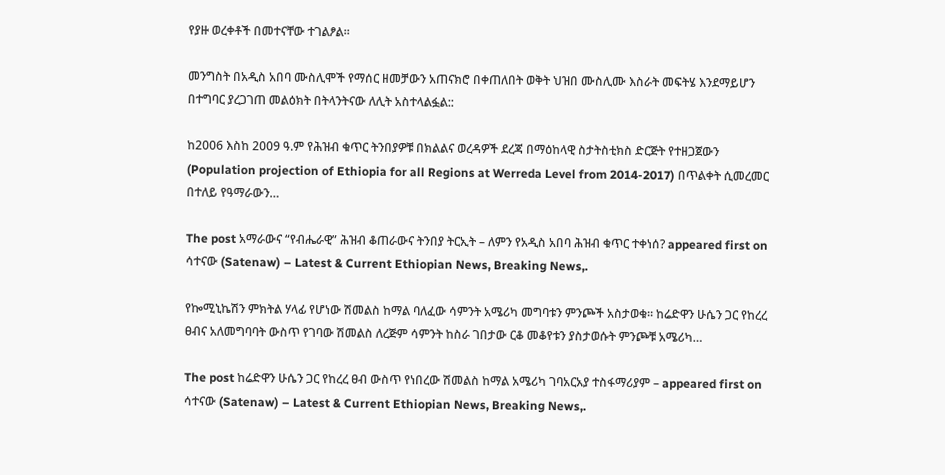የያዙ ወረቀቶች በመተናቸው ተገልፆል፡፡

መንግስት በአዲስ አበባ ሙስሊሞች የማሰር ዘመቻውን አጠናክሮ በቀጠለበት ወቅት ህዝበ ሙስሊሙ እስራት መፍትሄ እንደማይሆን በተግባር ያረጋገጠ መልዕክት በትላንትናው ለሊት አስተላልፏል::

ከ2006 እስከ 2009 ዓ.ም የሕዝብ ቁጥር ትንበያዎቹ በክልልና ወረዳዎች ደረጃ በማዕከላዊ ስታትስቲክስ ድርጅት የተዘጋጀውን (Population projection of Ethiopia for all Regions at Werreda Level from 2014-2017) በጥልቀት ሲመረመር በተለይ የዓማራውን…

The post አማራውና “የብሔራዊ” ሕዝብ ቆጠራውና ትንበያ ትርኢት – ለምን የአዲስ አበባ ሕዝብ ቁጥር ተቀነሰ? appeared first on ሳተናው (Satenaw) – Latest & Current Ethiopian News, Breaking News,.

የኰሚኒኬሽን ምክትል ሃላፊ የሆነው ሽመልስ ከማል ባለፈው ሳምንት አሜሪካ መግባቱን ምንጮች አስታወቁ። ከሬድዋን ሁሴን ጋር የከረረ ፀብና አለመግባባት ውስጥ የገባው ሽመልስ ለረጅም ሳምንት ከስራ ገበታው ርቆ መቆየቱን ያስታወሱት ምንጮቹ አሜሪካ…

The post ከሬድዋን ሁሴን ጋር የከረረ ፀብ ውስጥ የነበረው ሽመልስ ከማል አሜሪካ ገባአርአያ ተስፋማሪያም – appeared first on ሳተናው (Satenaw) – Latest & Current Ethiopian News, Breaking News,.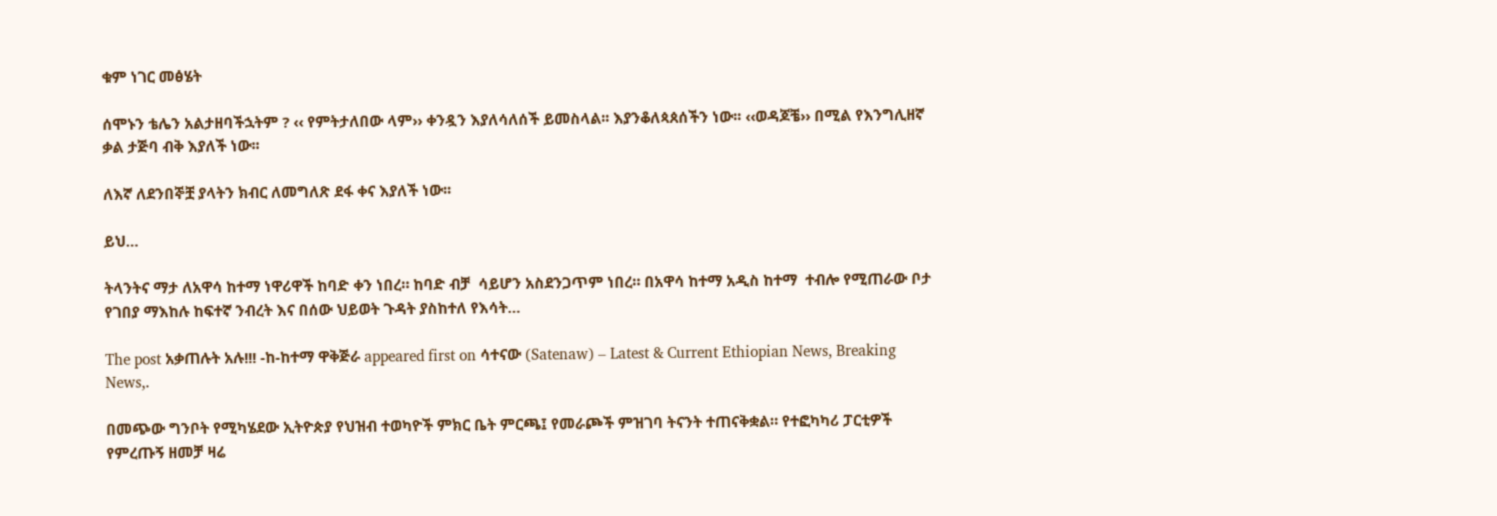ቁም ነገር መፅሄት

ሰሞኑን ቴሌን አልታዘባችኋትም ? ‹‹ የምትታለበው ላም›› ቀንዷን እያለሳለሰች ይመስላል፡፡ እያንቆለጳጰሰችን ነው፡፡ ‹‹ወዳጆቼ›› በሚል የእንግሊዘኛ ቃል ታጅባ ብቅ እያለች ነው፡፡

ለእኛ ለደንበኞቿ ያላትን ክብር ለመግለጽ ደፋ ቀና እያለች ነው፡፡

ይህ…

ትላንትና ማታ ለአዋሳ ከተማ ነዋሪዋች ከባድ ቀን ነበረ። ከባድ ብቻ  ሳይሆን አስደንጋጥም ነበረ። በአዋሳ ከተማ አዲስ ከተማ  ተብሎ የሚጠራው ቦታ የገበያ ማእከሉ ከፍተኛ ንብረት እና በሰው ህይወት ጉዳት ያስከተለ የእሳት…

The post አቃጠሉት አሉ!!! -ከ-ከተማ ዋቅጅራ appeared first on ሳተናው (Satenaw) – Latest & Current Ethiopian News, Breaking News,.

በመጭው ግንቦት የሚካሄደው ኢትዮጵያ የህዝብ ተወካዮች ምክር ቤት ምርጫ፤ የመራጮች ምዝገባ ትናንት ተጠናቅቋል። የተፎካካሪ ፓርቲዎች የምረጡኝ ዘመቻ ዛሬ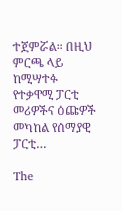ተጀምሯል። በዚህ ምርጫ ላይ ከሚሣተፉ የተቃዋሚ ፓርቲ መሪዎችና ዕጩዎች መካከል የሰማያዊ ፓርቲ…

The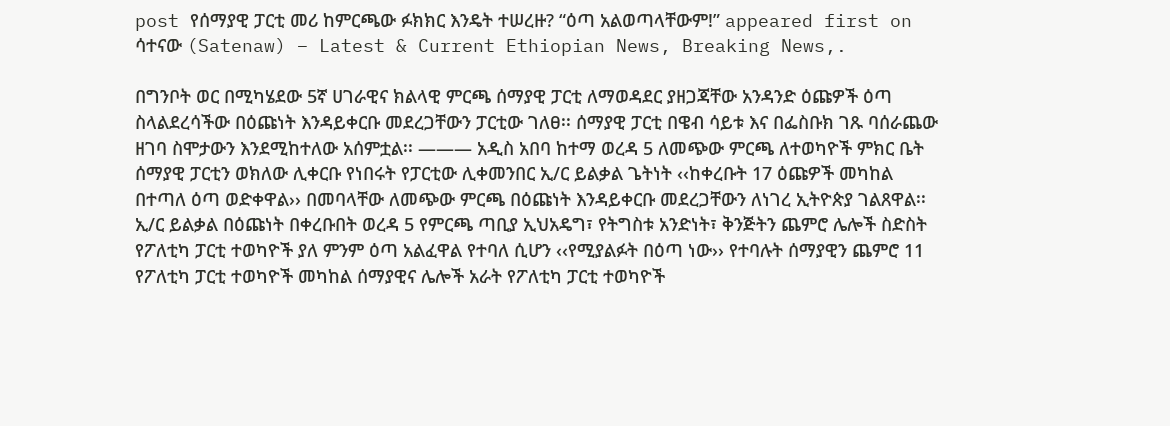post የሰማያዊ ፓርቲ መሪ ከምርጫው ፉክክር እንዴት ተሠረዙ? “ዕጣ አልወጣላቸውም!” appeared first on ሳተናው (Satenaw) – Latest & Current Ethiopian News, Breaking News,.

በግንቦት ወር በሚካሄደው 5ኛ ሀገራዊና ክልላዊ ምርጫ ሰማያዊ ፓርቲ ለማወዳደር ያዘጋጃቸው አንዳንድ ዕጩዎች ዕጣ ስላልደረሳችው በዕጩነት እንዳይቀርቡ መደረጋቸውን ፓርቲው ገለፀ፡፡ ሰማያዊ ፓርቲ በዌብ ሳይቱ እና በፌስቡክ ገጹ ባሰራጨው ዘገባ ስሞታውን እንደሚከተለው አሰምቷል፡፡ ——— አዲስ አበባ ከተማ ወረዳ 5 ለመጭው ምርጫ ለተወካዮች ምክር ቤት ሰማያዊ ፓርቲን ወክለው ሊቀርቡ የነበሩት የፓርቲው ሊቀመንበር ኢ/ር ይልቃል ጌትነት ‹‹ከቀረቡት 17 ዕጩዎች መካከል በተጣለ ዕጣ ወድቀዋል›› በመባላቸው ለመጭው ምርጫ በዕጩነት እንዳይቀርቡ መደረጋቸውን ለነገረ ኢትዮጵያ ገልጸዋል፡፡ ኢ/ር ይልቃል በዕጩነት በቀረቡበት ወረዳ 5 የምርጫ ጣቢያ ኢህአዴግ፣ የትግስቱ አንድነት፣ ቅንጅትን ጨምሮ ሌሎች ስድስት የፖለቲካ ፓርቲ ተወካዮች ያለ ምንም ዕጣ አልፈዋል የተባለ ሲሆን ‹‹የሚያልፉት በዕጣ ነው›› የተባሉት ሰማያዊን ጨምሮ 11 የፖለቲካ ፓርቲ ተወካዮች መካከል ሰማያዊና ሌሎች አራት የፖለቲካ ፓርቲ ተወካዮች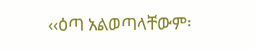‹‹ዕጣ አልወጣላቸውም፡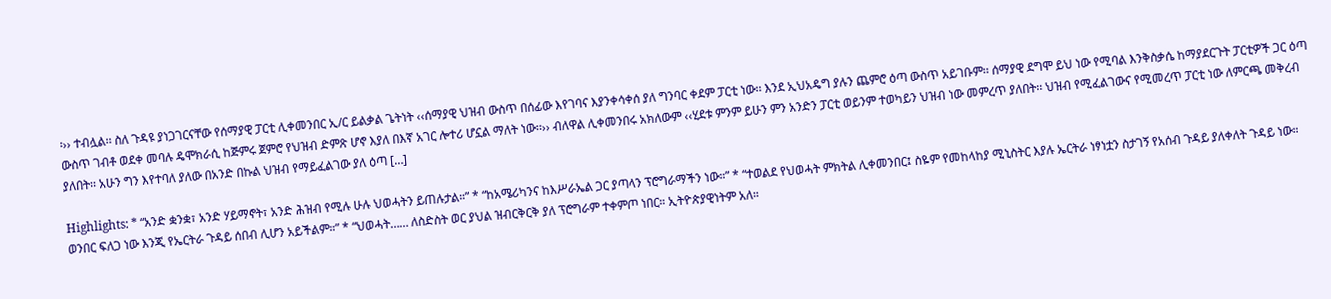፡›› ተብሏል፡፡ ስለ ጉዳዩ ያነጋገርናቸው የሰማያዊ ፓርቲ ሊቀመንበር ኢ/ር ይልቃል ጌትነት ‹‹ሰማያዊ ህዝብ ውስጥ በሰፊው እየገባና እያንቀሳቀሰ ያለ ግንባር ቀደም ፓርቲ ነው፡፡ እንደ ኢህአዴግ ያሉን ጨምሮ ዕጣ ውስጥ አይገቡም፡፡ ሰማያዊ ደግሞ ይህ ነው የሚባል እንቅስቃሴ ከማያደርጉት ፓርቲዎች ጋር ዕጣ ውስጥ ገብቶ ወደቀ መባሉ ዴሞክራሲ ከጅምሩ ጀምሮ የህዝብ ድምጽ ሆኖ እያለ በእኛ አገር ሎተሪ ሆኗል ማለት ነው፡፡›› ብለዋል ሊቀመንበሩ አክለውም ‹‹ሂደቱ ምንም ይሁን ምን አንድን ፓርቲ ወይንም ተወካይን ህዝብ ነው መምረጥ ያለበት፡፡ ህዝብ የሚፈልገውና የሚመረጥ ፓርቲ ነው ለምርጫ መቅረብ ያለበት፡፡ አሁን ግን እየተባለ ያለው በአንድ በኩል ህዝብ የማይፈልገው ያለ ዕጣ […]

Highlights: * “አንድ ቋንቋ፣ አንድ ሃይማኖት፣ አንድ ሕዝብ የሚሉ ሁሉ ህወሓትን ይጠሉታል።” * “ከአሜሪካንና ከእሥራኤል ጋር ያጣላን ፕሮግራማችን ነው።” * “ተወልደ የህወሓት ምክትል ሊቀመንበር፤ ስዬም የመከላከያ ሚኒስትር እያሉ ኤርትራ ነፃነቷን ስታገኝ የአሰብ ጉዳይ ያለቀለት ጉዳይ ነው። ወንበር ፍለጋ ነው እንጂ የኤርትራ ጉዳይ ሰበብ ሊሆን አይችልም።” * “ህወሓት…… ለስድስት ወር ያህል ዝብርቅርቅ ያለ ፕሮግራም ተቀምጦ ነበር። ኢትዮጵያዊነትም አለ።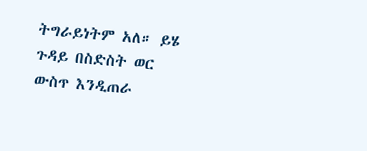ትግራይነትም አለ። ይሄ ጉዳይ በስድስት ወር ውስጥ እንዲጠራ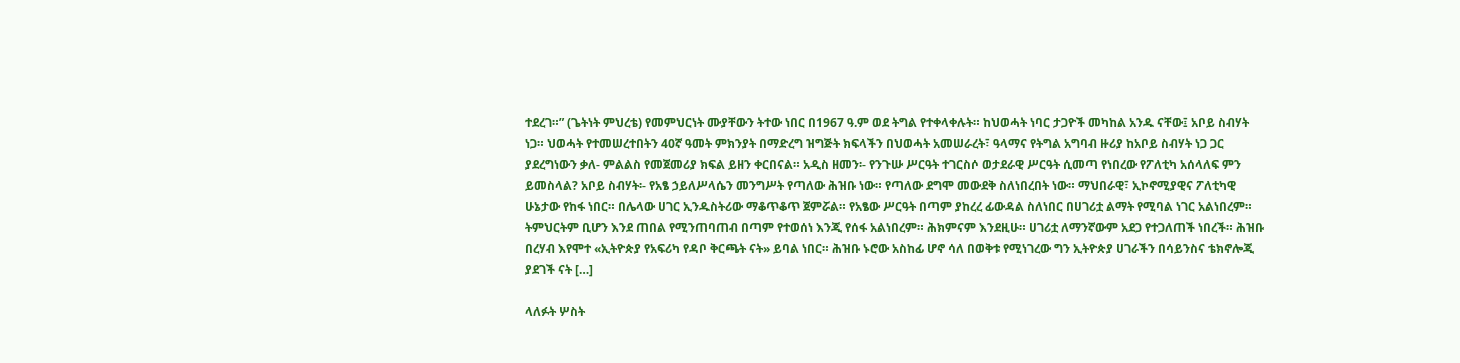ተደረገ።” (ጌትነት ምህረቴ) የመምህርነት ሙያቸውን ትተው ነበር በ1967 ዓ.ም ወደ ትግል የተቀላቀሉት። ከህወሓት ነባር ታጋዮች መካከል አንዱ ናቸው፤ አቦይ ስብሃት ነጋ። ህወሓት የተመሠረተበትን 40ኛ ዓመት ምክንያት በማድረግ ዝግጅት ክፍላችን በህወሓት አመሠራረት፣ ዓላማና የትግል አግባብ ዙሪያ ከአቦይ ስብሃት ነጋ ጋር ያደረግነውን ቃለ- ምልልስ የመጀመሪያ ክፍል ይዘን ቀርበናል። አዲስ ዘመን፡- የንጉሡ ሥርዓት ተገርስሶ ወታደራዊ ሥርዓት ሲመጣ የነበረው የፖለቲካ አሰላለፍ ምን ይመስላል? አቦይ ስብሃት፡- የአፄ ኃይለሥላሴን መንግሥት የጣለው ሕዝቡ ነው። የጣለው ደግሞ መውደቅ ስለነበረበት ነው። ማህበራዊ፣ ኢኮኖሚያዊና ፖለቲካዊ ሁኔታው የከፋ ነበር። በሌላው ሀገር ኢንዱስትሪው ማቆጥቆጥ ጀምሯል። የአፄው ሥርዓት በጣም ያከረረ ፊውዳል ስለነበር በሀገሪቷ ልማት የሚባል ነገር አልነበረም። ትምህርትም ቢሆን እንደ ጠበል የሚንጠባጠብ በጣም የተወሰነ እንጂ የሰፋ አልነበረም። ሕክምናም እንደዚሁ። ሀገሪቷ ለማንኛውም አደጋ የተጋለጠች ነበረች። ሕዝቡ በረሃብ እየሞተ «ኢትዮጵያ የአፍሪካ የዳቦ ቅርጫት ናት» ይባል ነበር። ሕዝቡ ኑሮው አስከፊ ሆኖ ሳለ በወቅቱ የሚነገረው ግን ኢትዮጵያ ሀገራችን በሳይንስና ቴክኖሎጂ ያደገች ናት […]

ላለፉት ሦስት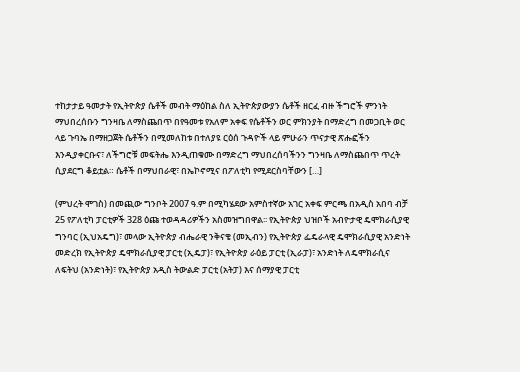ተከታታይ ዓመታት የኢትዮጵያ ሴቶች መብት ማዕከል ስለ ኢትዮጵያውያን ሴቶች ዘርፈ ብዙ ችግሮች ምንነት ማህበረሰቡን ግንዛቤ ለማስጨበጥ በየዓመቱ የአለም አቀፍ የሴቶችን ወር ምክንያት በማድረግ በመጋቢት ወር ላይ ጉባኤ በማዘጋጀት ሴቶችን በሚመለከቱ በተለያዩ ርዕሰ ጉዳዮች ላይ ምሁራን ጥናታዊ ጽሑፎችን እንዲያቀርቡና፣ ለችግሮቹ መፍትሔ እንዲጠቁሙ በማድረግ ማህበረሰባችንን ግንዛቤ ለማስጨበጥ ጥረት ሲያደርግ ቆይቷል። ሴቶች በማህበራዊ፣ በኤኮኖሚና በፖለቲካ የሚደርስባቸውን […]

(ምህረት ሞገስ) በመጪው ግንቦት 2007 ዓ.ም በሚካሄደው አምስተኛው አገር አቀፍ ምርጫ በአዲስ አበባ ብቻ 25 የፖለቲካ ፓርቲዎች 328 ዕጩ ተወዳዳሪዎችን አስመዝግበዋል፡፡ የኢትዮጵያ ህዝቦች አብዮታዊ ዴሞክራሲያዊ ግንባር (ኢህአዴግ)፣ መላው ኢትዮጵያ ብሔራዊ ንቅናቄ (መኢብን) የኢትዮጵያ ፌዴራላዊ ዴሞክራሲያዊ አንድነት መድረክ የኢትዮጵያ ዴሞክራሲያዊ ፓርቲ (ኢዴፓ)፣ የኢትዮጵያ ራዕይ ፓርቲ (ኢራፓ)፣ አንድነት ለዴሞክራሲና ለፍትህ (አንድነት)፣ የኢትዮጵያ አዲስ ትውልድ ፓርቲ (አትፓ) እና ሰማያዊ ፓርቲ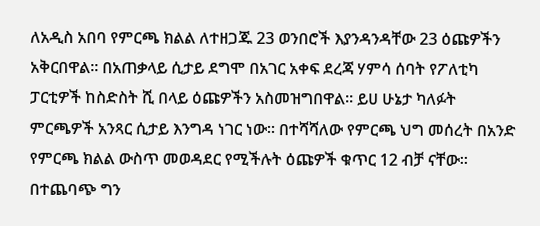ለአዲስ አበባ የምርጫ ክልል ለተዘጋጁ 23 ወንበሮች እያንዳንዳቸው 23 ዕጩዎችን አቅርበዋል፡፡ በአጠቃላይ ሲታይ ደግሞ በአገር አቀፍ ደረጃ ሃምሳ ሰባት የፖለቲካ ፓርቲዎች ከስድስት ሺ በላይ ዕጩዎችን አስመዝግበዋል፡፡ ይሀ ሁኔታ ካለፉት ምርጫዎች አንጻር ሲታይ እንግዳ ነገር ነው። በተሻሻለው የምርጫ ህግ መሰረት በአንድ የምርጫ ክልል ውስጥ መወዳደር የሚችሉት ዕጩዎች ቁጥር 12 ብቻ ናቸው። በተጨባጭ ግን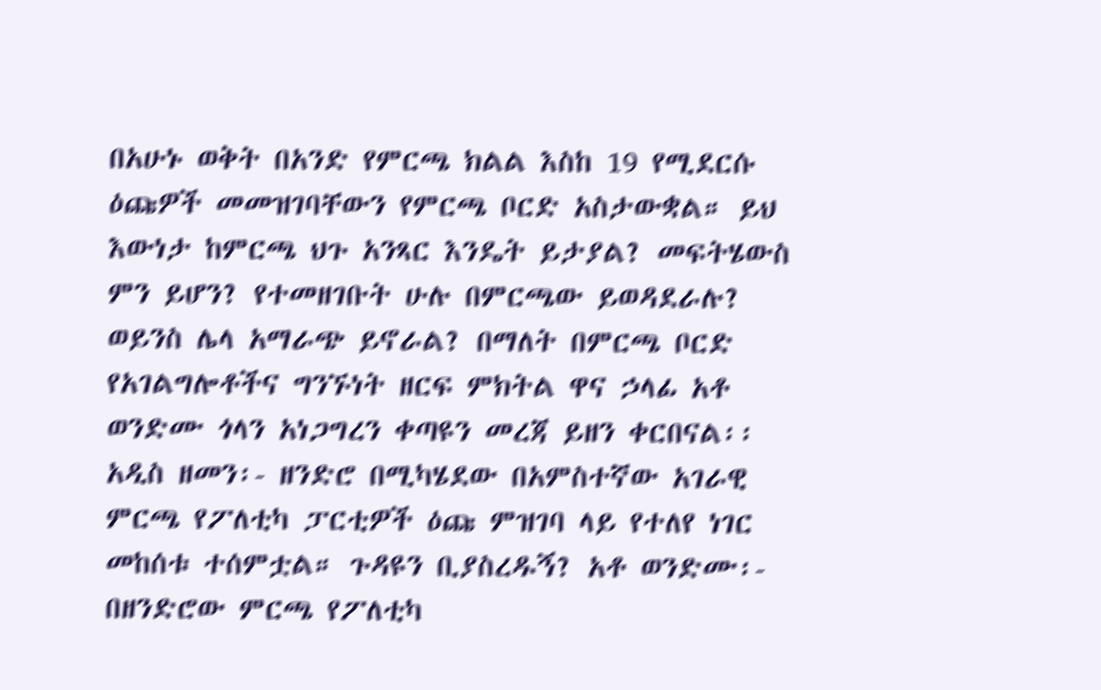በአሁኑ ወቅት በአንድ የምርጫ ክልል እስከ 19 የሚደርሱ ዕጩዎች መመዝገባቸውን የምርጫ ቦርድ አስታውቋል። ይህ እውነታ ከምርጫ ህጉ አንጻር እንዴት ይታያል? መፍትሄውስ ምን ይሆን? የተመዘገቡት ሁሉ በምርጫው ይወዳደራሉ? ወይንስ ሌላ አማራጭ ይኖራል? በማለት በምርጫ ቦርድ የአገልግሎቶችና ግንኙነት ዘርፍ ምክትል ዋና ኃላፊ አቶ ወንድሙ ጎላን አነጋግረን ቀጣዩን መረጃ ይዘን ቀርበናል፡፡ አዲስ ዘመን፡- ዘንድሮ በሚካሄደው በአምስተኛው አገራዊ ምርጫ የፖለቲካ ፓርቲዎች ዕጩ ምዝገባ ላይ የተለየ ነገር መከሰቱ ተሰምቷል። ጉዳዩን ቢያስረዱኝ? አቶ ወንድሙ፡- በዘንድሮው ምርጫ የፖለቲካ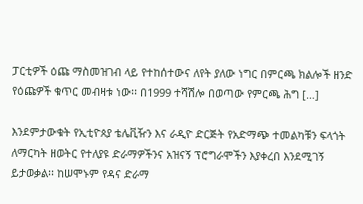ፓርቲዎች ዕጩ ማስመዝገብ ላይ የተከሰተውና ለየት ያለው ነግር በምርጫ ክልሎች ዘንድ የዕጩዎች ቁጥር መብዛቱ ነው፡፡ በ1999 ተሻሽሎ በወጣው የምርጫ ሕግ […]

እንደምታውቁት የኢቲዮጰያ ቴሌቪዥን እና ራዲዮ ድርጅት የአድማጭ ተመልካቹን ፍላጎት ለማርካት ዘወትር የተለያዩ ድራማዎችንና አዝናኝ ፕሮግራሞችን እያቀረበ እንደሚገኝ ይታወቃል፡፡ ከሠሞኑም የዳና ድራማ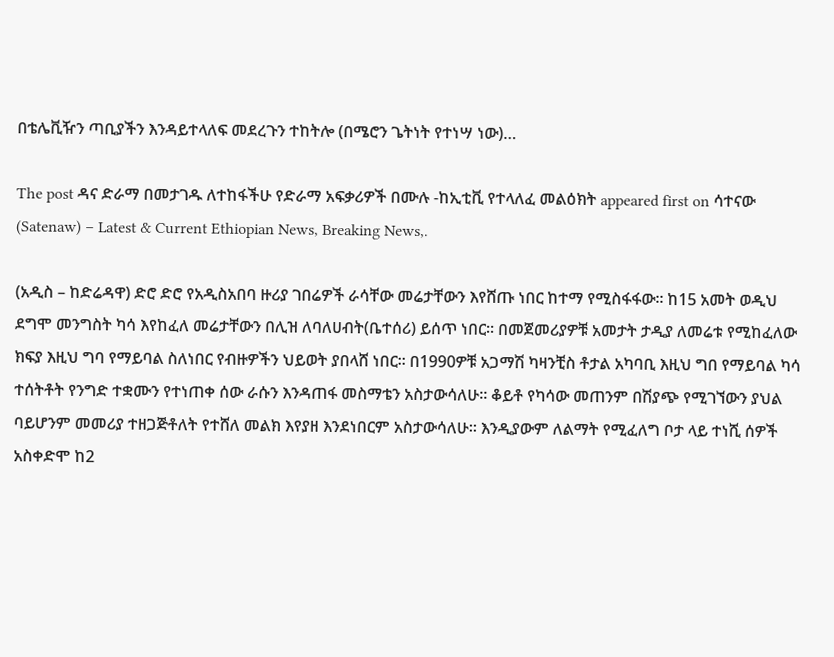በቴሌቪዥን ጣቢያችን እንዳይተላለፍ መደረጉን ተከትሎ (በሜሮን ጌትነት የተነሣ ነው)…

The post ዳና ድራማ በመታገዱ ለተከፋችሁ የድራማ አፍቃሪዎች በሙሉ -ከኢቲቪ የተላለፈ መልዕክት appeared first on ሳተናው (Satenaw) – Latest & Current Ethiopian News, Breaking News,.

(አዲስ – ከድሬዳዋ) ድሮ ድሮ የአዲስአበባ ዙሪያ ገበሬዎች ራሳቸው መሬታቸውን እየሸጡ ነበር ከተማ የሚስፋፋው፡፡ ከ15 አመት ወዲህ ደግሞ መንግስት ካሳ እየከፈለ መሬታቸውን በሊዝ ለባለሀብት(ቤተሰሪ) ይሰጥ ነበር፡፡ በመጀመሪያዎቹ አመታት ታዲያ ለመሬቱ የሚከፈለው ክፍያ እዚህ ግባ የማይባል ስለነበር የብዙዎችን ህይወት ያበላሸ ነበር፡፡ በ1990ዎቹ አጋማሽ ካዛንቺስ ቶታል አካባቢ እዚህ ግበ የማይባል ካሳ ተሰትቶት የንግድ ተቋሙን የተነጠቀ ሰው ራሱን እንዳጠፋ መስማቴን አስታውሳለሁ፡፡ ቆይቶ የካሳው መጠንም በሽያጭ የሚገኘውን ያህል ባይሆንም መመሪያ ተዘጋጅቶለት የተሸለ መልክ እየያዘ እንደነበርም አስታውሳለሁ፡፡ እንዲያውም ለልማት የሚፈለግ ቦታ ላይ ተነሺ ሰዎች አስቀድሞ ከ2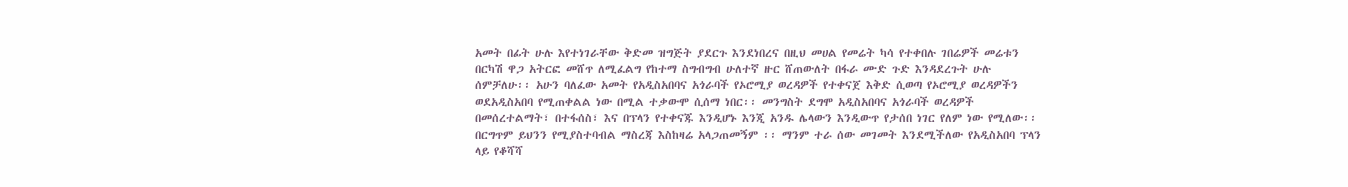አመት በፊት ሁሉ እየተነገራቸው ቅድመ ዝግጅት ያደርጉ እንደነበረና በዚህ መሀል የመሬት ካሳ የተቀበሉ ገበሬዎች መሬቱን በርካሽ ዋጋ አትርፎ መሸጥ ለሚፈልግ የከተማ ስግብግብ ሁለተኛ ዙር ሸጠውለት በፋራ ሙድ ጉድ እንዳደረጉት ሁሉ ሰምቻለሁ፡፡ አሁን ባለፈው አመት የአዲስአበባና አጎራባች የኦሮሚያ ወረዳዎች የተቀናጀ እቅድ ሲወጣ የኦሮሚያ ወረዳዎችን ወደአዲስአበባ የሚጠቀልል ነው በሚል ተቃውሞ ሲሰማ ነበር፡፡ መንግስት ደግሞ አዲስአበባና አጎራባች ወረዳዎች በመሰረተልማት፣ በተፋሰስ፣ እና በፕላን የተቀናጁ እንዲሆኑ እንጂ አንዱ ሌላውን እንዲውጥ የታሰበ ነገር የለም ነው የሚለው፡፡ በርግጥም ይህንን የሚያስተባብል ማስረጃ እስከዛሬ አላጋጠመኝም ፡፡ ማንም ተራ ሰው መገመት እንደሚችለው የአዲስአበባ ፕላን ላይ የቆሻሻ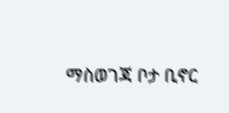ማስወገጃ ቦታ ቢኖር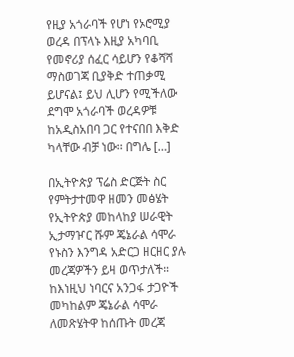የዚያ አጎራባች የሆነ የኦሮሚያ ወረዳ በፕላኑ እዚያ አካባቢ የመኖሪያ ሰፈር ሳይሆን የቆሻሻ ማስወገጃ ቢያቅድ ተጠቃሚ ይሆናል፤ ይህ ሊሆን የሚችለው ደግሞ አጎራባች ወረዳዎቹ ከአዲስአበባ ጋር የተናበበ እቅድ ካላቸው ብቻ ነው፡፡ በግሌ […]

በኢትዮጵያ ፕሬስ ድርጅት ስር የምትታተመዋ ዘመን መፅሄት የኢትዮጵያ መከላከያ ሠራዊት ኢታማዦር ሹም ጄኔራል ሳሞራ የኑስን እንግዳ አድርጋ ዘርዘር ያሉ መረጃዎችን ይዛ ወጥታለች። ከእነዚህ ነባርና አንጋፋ ታጋዮች መካከልም ጄኔራል ሳሞራ ለመጽሄትዋ ከሰጡት መረጃ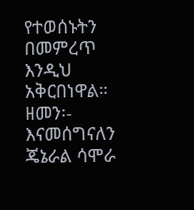የተወሰኑትን በመምረጥ እንዲህ አቅርበነዋል። ዘመን፡- እናመሰግናለን ጄኔራል ሳሞራ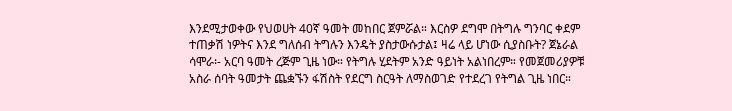እንደሚታወቀው የህወሀት 40ኛ ዓመት መከበር ጀምሯል። እርስዎ ደግሞ በትግሉ ግንባር ቀደም ተጠቃሽ ነዎትና እንደ ግለሰብ ትግሉን እንዴት ያስታውሱታል፤ ዛሬ ላይ ሆነው ሲያስቡት? ጀኔራል ሳሞራ፡- አርባ ዓመት ረጅም ጊዜ ነው። የትግሉ ሂደትም አንድ ዓይነት አልነበረም። የመጀመሪያዎቹ አስራ ሰባት ዓመታት ጨቋኙን ፋሽስት የደርግ ስርዓት ለማስወገድ የተደረገ የትግል ጊዜ ነበር።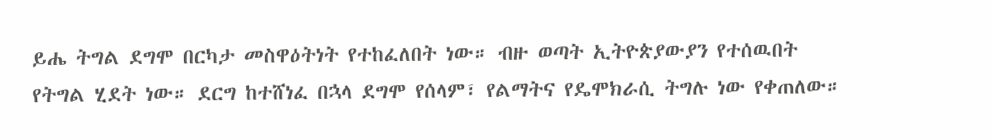ይሔ ትግል ደግሞ በርካታ መስዋዕትነት የተከፈለበት ነው። ብዙ ወጣት ኢትዮጵያውያን የተሰዉበት የትግል ሂደት ነው። ደርግ ከተሸነፈ በኋላ ደግሞ የሰላም፣ የልማትና የዴሞክራሲ ትግሉ ነው የቀጠለው።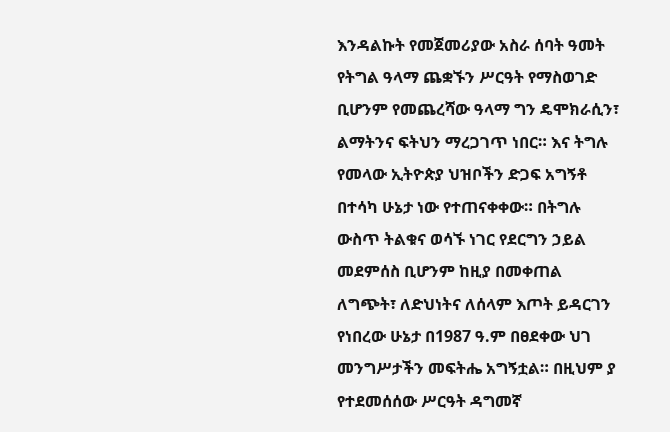እንዳልኩት የመጀመሪያው አስራ ሰባት ዓመት የትግል ዓላማ ጨቋኙን ሥርዓት የማስወገድ ቢሆንም የመጨረሻው ዓላማ ግን ዴሞክራሲን፣ ልማትንና ፍትህን ማረጋገጥ ነበር። እና ትግሉ የመላው ኢትዮጵያ ህዝቦችን ድጋፍ አግኝቶ በተሳካ ሁኔታ ነው የተጠናቀቀው። በትግሉ ውስጥ ትልቁና ወሳኙ ነገር የደርግን ኃይል መደምሰስ ቢሆንም ከዚያ በመቀጠል ለግጭት፣ ለድህነትና ለሰላም እጦት ይዳርገን የነበረው ሁኔታ በ1987 ዓ.ም በፀደቀው ህገ መንግሥታችን መፍትሔ አግኝቷል። በዚህም ያ የተደመሰሰው ሥርዓት ዳግመኛ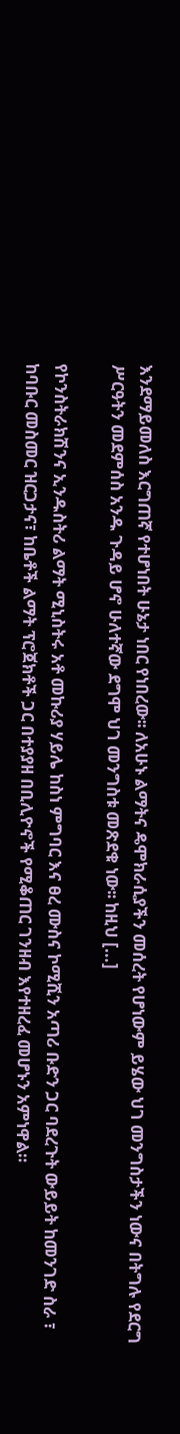እንደማይመለስ እርግጠኛ የተሆነበት ሁኔታ ነበር የነበረው፡፡ ለአሁኑ ልማትና ዴሞክራሲያችን መሰረት የሆነውም ይሄው ህገ መንግስታችን ነውና በትግሉ የደርግ ሥርዓትን መደምሰስ አንዱ ጉዳይ ሆኖ ሁለተኛው ደግሞ ህገ መንግስቱ መጽደቁ ነው፡፡ ከዚህ […]

የኮንስትራክሽንና ኢንዱስትሪ ልማት ሚኒስትሩ አቶ መኩሪያ ሃይሌ ከስነ ምግባር እና ፀረ ሙስና ኮሚሺን አጣሪ ቡድን ጋር ባደረጉት ውይይት ከመንገድ ስራ ፣ ከባቡር መስመር ዝርጋታና፣ ከቤቶች ልማት ፕሮጀክቶች ጋር በተያያዘ በቢሊዮኖች የሚቆጠር ገንዘብ እየተዘረፈ መሆኑን አምነዋል።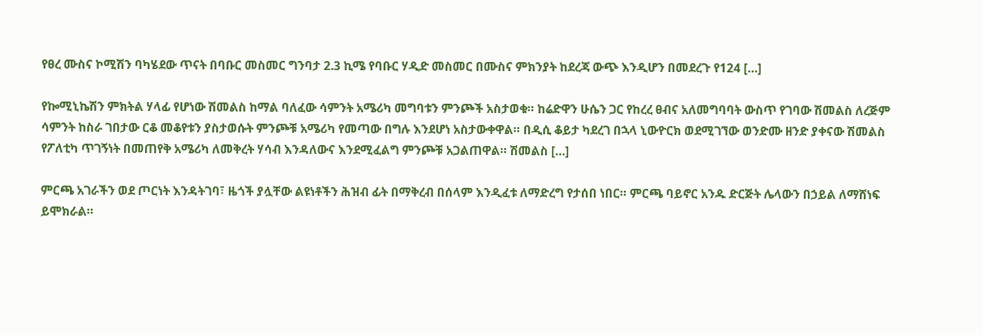የፀረ ሙስና ኮሚሽን ባካሄደው ጥናት በባቡር መስመር ግንባታ 2.3 ኪሜ የባቡር ሃዲድ መስመር በሙስና ምክንያት ከደረጃ ውጭ እንዲሆን በመደረጉ የ124 […]

የኰሚኒኬሽን ምክትል ሃላፊ የሆነው ሽመልስ ከማል ባለፈው ሳምንት አሜሪካ መግባቱን ምንጮች አስታወቁ። ከሬድዋን ሁሴን ጋር የከረረ ፀብና አለመግባባት ውስጥ የገባው ሽመልስ ለረጅም ሳምንት ከስራ ገበታው ርቆ መቆየቱን ያስታወሱት ምንጮቹ አሜሪካ የመጣው በግሉ እንደሆነ አስታውቀዋል። በዲሲ ቆይታ ካደረገ በኋላ ኒውዮርክ ወደሚገኘው ወንድሙ ዘንድ ያቀናው ሽመልስ የፖለቲካ ጥገኝነት በመጠየቅ አሜሪካ ለመቅረት ሃሳብ እንዳለውና እንደሚፈልግ ምንጮቹ አጋልጠዋል። ሽመልስ […]

ምርጫ አገራችን ወደ ጦርነት እንዳትገባ፣ ዜጎች ያሏቸው ልዩነቶችን ሕዝብ ፊት በማቅረብ በሰላም እንዲፈቱ ለማድረግ የታሰበ ነበር። ምርጫ ባይኖር አንዱ ድርጅት ሌላውን በኃይል ለማሸነፍ ይሞክራል።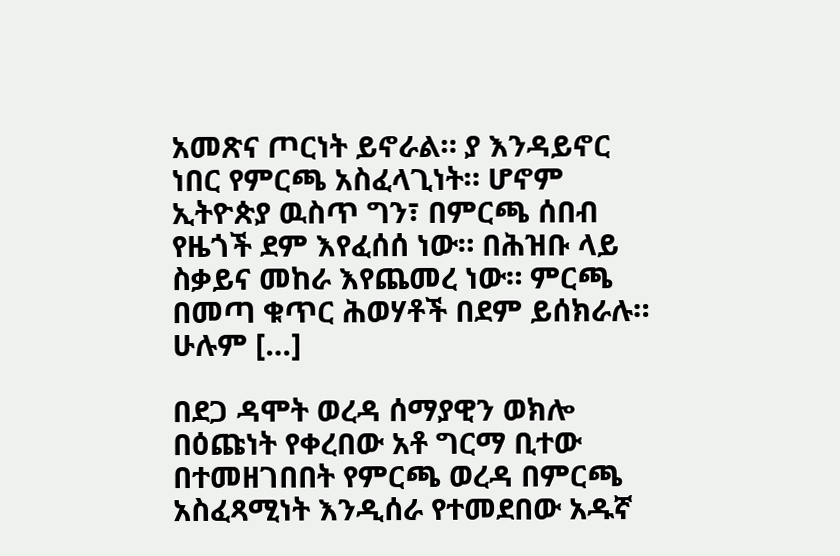አመጽና ጦርነት ይኖራል። ያ እንዳይኖር ነበር የምርጫ አስፈላጊነት። ሆኖም ኢትዮጵያ ዉስጥ ግን፣ በምርጫ ሰበብ የዜጎች ደም እየፈሰሰ ነው። በሕዝቡ ላይ ስቃይና መከራ እየጨመረ ነው። ምርጫ በመጣ ቁጥር ሕወሃቶች በደም ይሰክራሉ። ሁሉም […]

በደጋ ዳሞት ወረዳ ሰማያዊን ወክሎ በዕጩነት የቀረበው አቶ ግርማ ቢተው በተመዘገበበት የምርጫ ወረዳ በምርጫ አስፈጻሚነት እንዲሰራ የተመደበው አዱኛ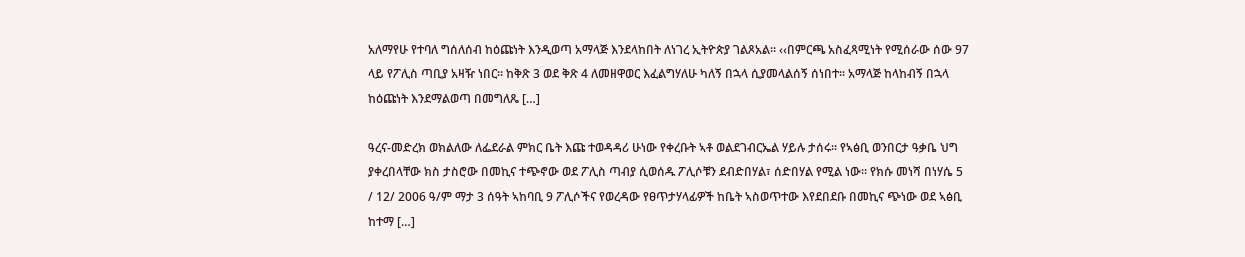አለማየሁ የተባለ ግሰለሰብ ከዕጩነት እንዲወጣ አማላጅ እንደላከበት ለነገረ ኢትዮጵያ ገልጾአል፡፡ ‹‹በምርጫ አስፈጻሚነት የሚሰራው ሰው 97 ላይ የፖሊስ ጣቢያ አዛዥ ነበር፡፡ ከቅጽ 3 ወደ ቅጽ 4 ለመዘዋወር እፈልግሃለሁ ካለኝ በኋላ ሲያመላልሰኝ ሰነበተ፡፡ አማላጅ ከላከብኝ በኋላ ከዕጩነት እንደማልወጣ በመግለጼ […]

ዓረና-መድረክ ወክልለው ለፌደራል ምክር ቤት እጩ ተወዳዳሪ ሁነው የቀረቡት ኣቶ ወልደገብርኤል ሃይሉ ታሰሩ። የኣፅቢ ወንበርታ ዓቃቤ ህግ ያቀረበላቸው ክስ ታስሮው በመኪና ተጭኖው ወደ ፖሊስ ጣብያ ሲወሰዱ ፖሊሶቹን ደብድበሃል፣ ሰድበሃል የሚል ነው። የክሱ መነሻ በነሃሴ 5 / 12/ 2006 ዓ/ም ማታ 3 ሰዓት ኣከባቢ 9 ፖሊሶችና የወረዳው የፀጥታሃላፊዎች ከቤት ኣስወጥተው እየደበደቡ በመኪና ጭነው ወደ ኣፅቢ ከተማ […]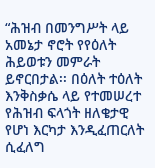“ሕዝብ በመንግሥት ላይ አመኔታ ኖሮት የየዕለት ሕይወቱን መምራት ይኖርበታል፡፡ በዕለት ተዕለት እንቅስቃሴ ላይ የተመሠረተ የሕዝብ ፍላጎት ዘለቄታዊ የሆነ እርካታ እንዲፈጠርለት ሲፈለግ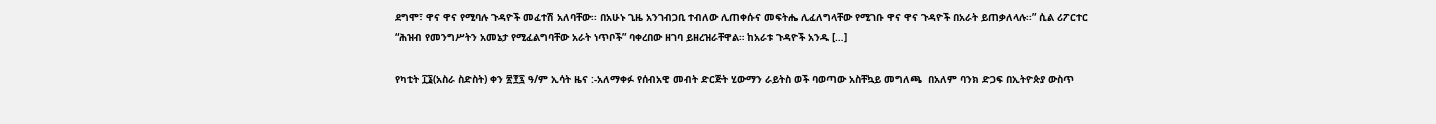ደግሞ፣ ዋና ዋና የሚባሉ ጉዳዮች መፈተሽ አለባቸው፡፡ በአሁኑ ጊዜ አንገብጋቢ ተብለው ሊጠቀሱና መፍትሔ ሊፈለግላቸው የሚገቡ ዋና ዋና ጉዳዮች በአራት ይጠቃለላሉ፡፡” ሲል ሪፖርተር “ሕዝብ የመንግሥትን አመኔታ የሚፈልግባቸው አራት ነጥቦች” ባቀረበው ዘገባ ይዘረዝራቸዋል። ከአራቱ ጉዳዮች አንዱ […]

የካቲት ፲፮(አስራ ስድስት) ቀን ፳፻፯ ዓ/ም ኢሳት ዜና :-አለማቀፉ የሰብአዊ መብት ድርጅት ሂውማን ራይትስ ወች ባወጣው አስቸኳይ መግለጫ  በአለም ባንክ ድጋፍ በኢትዮጵያ ውስጥ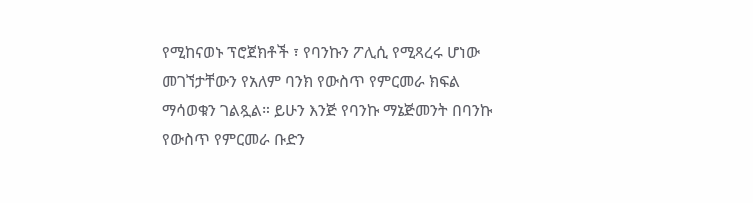የሚከናወኑ ፕሮጀክቶች ፣ የባንኩን ፖሊሲ የሚጻረሩ ሆነው መገኘታቸውን የአለም ባንክ የውስጥ የምርመራ ክፍል ማሳወቁን ገልጿል። ይሁን እንጅ የባንኩ ማኔጅመንት በባንኩ የውስጥ የምርመራ ቡድን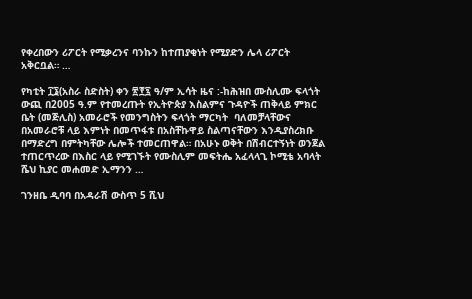የቀረበውን ሪፖርት የሚቃረንና ባንኩን ከተጠያቂነት የሚያድን ሌላ ሪፖርት አቅርቧል። …

የካቲት ፲፮(አስራ ስድስት) ቀን ፳፻፯ ዓ/ም ኢሳት ዜና :-ከሕዝበ ሙስሊሙ ፍላጎት ውጪ በ2005 ዓ.ም የተመረጡት የኢትዮጵያ እስልምና ጉዳዮች ጠቅላይ ምክር ቤት (መጅሊስ) አመራሮች የመንግስትን ፍላጎት ማርካት  ባለመቻላቸውና በአመራሮቹ ላይ እምነት በመጥፋቱ በአስቸኩዋይ ስልጣናቸውን እንዲያስረክቡ በማድረግ በምትካቸው ሌሎች ተመርጠዋል። በአሁኑ ወቅት በሽብርተኝነት ወንጀል ተጠርጥረው በእስር ላይ የሚገኙት የሙስሊም መፍትሔ አፈላላጊ ኮሚቴ አባላት ሼህ ኪያር መሐመድ ኢማንን …

ገንዘቤ ዲባባ በአዳራሽ ውስጥ 5 ሺህ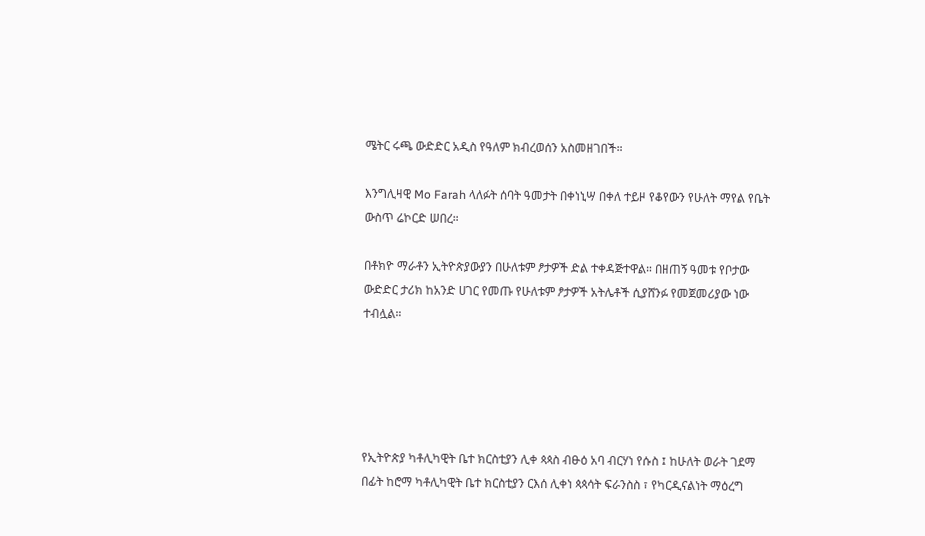ሜትር ሩጫ ውድድር አዲስ የዓለም ክብረወሰን አስመዘገበች።

እንግሊዛዊ Mo Farah ላለፉት ሰባት ዓመታት በቀነኒሣ በቀለ ተይዞ የቆየውን የሁለት ማየል የቤት ውስጥ ሬኮርድ ሠበረ።

በቶክዮ ማራቶን ኢትዮጵያውያን በሁለቱም ፆታዎች ድል ተቀዳጅተዋል። በዘጠኝ ዓመቱ የቦታው ውድድር ታሪክ ከአንድ ሀገር የመጡ የሁለቱም ፆታዎች አትሌቶች ሲያሸንፉ የመጀመሪያው ነው ተብሏል።





የኢትዮጵያ ካቶሊካዊት ቤተ ክርስቲያን ሊቀ ጳጳስ ብፁዕ አባ ብርሃነ የሱስ ፤ ከሁለት ወራት ገደማ በፊት ከሮማ ካቶሊካዊት ቤተ ክርስቲያን ርእሰ ሊቀነ ጳጳሳት ፍራንስስ ፣ የካርዲናልነት ማዕረግ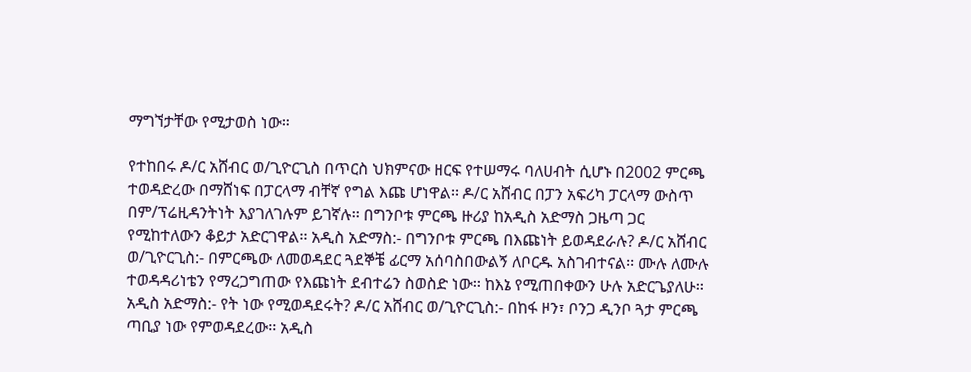ማግኘታቸው የሚታወስ ነው።

የተከበሩ ዶ/ር አሸብር ወ/ጊዮርጊስ በጥርስ ህክምናው ዘርፍ የተሠማሩ ባለሀብት ሲሆኑ በ2002 ምርጫ ተወዳድረው በማሸነፍ በፓርላማ ብቸኛ የግል እጩ ሆነዋል፡፡ ዶ/ር አሸብር በፓን አፍሪካ ፓርላማ ውስጥ በም/ፕሬዚዳንትነት እያገለገሉም ይገኛሉ፡፡ በግንቦቱ ምርጫ ዙሪያ ከአዲስ አድማስ ጋዜጣ ጋር የሚከተለውን ቆይታ አድርገዋል፡፡ አዲስ አድማስ:- በግንቦቱ ምርጫ በእጩነት ይወዳደራሉ? ዶ/ር አሸብር ወ/ጊዮርጊስ:- በምርጫው ለመወዳደር ጓደኞቼ ፊርማ አሰባስበውልኝ ለቦርዱ አስገብተናል፡፡ ሙሉ ለሙሉ ተወዳዳሪነቴን የማረጋግጠው የእጩነት ደብተሬን ስወስድ ነው፡፡ ከእኔ የሚጠበቀውን ሁሉ አድርጌያለሁ፡፡ አዲስ አድማስ:- የት ነው የሚወዳደሩት? ዶ/ር አሸብር ወ/ጊዮርጊስ:- በከፋ ዞን፣ ቦንጋ ዲንቦ ጓታ ምርጫ ጣቢያ ነው የምወዳደረው፡፡ አዲስ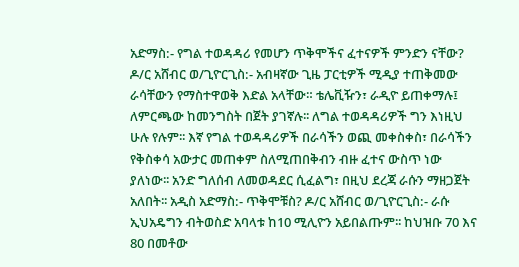አድማስ:- የግል ተወዳዳሪ የመሆን ጥቅሞችና ፈተናዎች ምንድን ናቸው? ዶ/ር አሸብር ወ/ጊዮርጊስ:- አብዛኛው ጊዜ ፓርቲዎች ሚዲያ ተጠቅመው ራሳቸውን የማስተዋወቅ እድል አላቸው። ቴሌቪዥን፣ ራዲዮ ይጠቀማሉ፤ ለምርጫው ከመንግስት በጀት ያገኛሉ፡፡ ለግል ተወዳዳሪዎች ግን እነዚህ ሁሉ የሉም፡፡ እኛ የግል ተወዳዳሪዎች በራሳችን ወጪ መቀስቀስ፣ በራሳችን የቅስቀሳ አውታር መጠቀም ስለሚጠበቅብን ብዙ ፈተና ውስጥ ነው ያለነው፡፡ አንድ ግለሰብ ለመወዳደር ሲፈልግ፣ በዚህ ደረጃ ራሱን ማዘጋጀት አለበት፡፡ አዲስ አድማስ:- ጥቅሞቹስ? ዶ/ር አሸብር ወ/ጊዮርጊስ:- ራሱ ኢህአዴግን ብትወስድ አባላቱ ከ10 ሚሊዮን አይበልጡም፡፡ ከህዝቡ 70 እና 80 በመቶው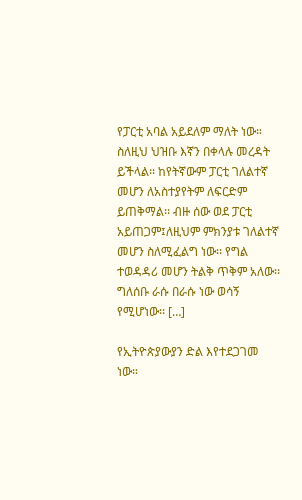የፓርቲ አባል አይደለም ማለት ነው። ስለዚህ ህዝቡ እኛን በቀላሉ መረዳት ይችላል፡፡ ከየትኛውም ፓርቲ ገለልተኛ መሆን ለአስተያየትም ለፍርድም ይጠቅማል፡፡ ብዙ ሰው ወደ ፓርቲ አይጠጋም፤ለዚህም ምክንያቱ ገለልተኛ መሆን ስለሚፈልግ ነው፡፡ የግል ተወዳዳሪ መሆን ትልቅ ጥቅም አለው፡፡ ግለሰቡ ራሱ በራሱ ነው ወሳኝ የሚሆነው፡፡ […]

የኢትዮጵያውያን ድል እየተደጋገመ ነው።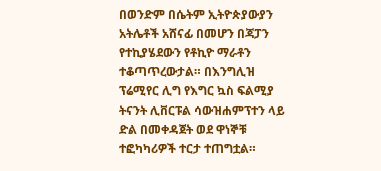በወንድም በሴትም ኢትዮጵያውያን አትሌቶች አሸናፊ በመሆን በጃፓን የተኪያሄደውን የቶኪዮ ማራቶን ተቆጣጥረውታል። በእንግሊዝ ፕሬሚየር ሊግ የእግር ኳስ ፍልሚያ ትናንት ሊቨርፑል ሳውዝሐምፕተን ላይ ድል በመቀዳጀት ወደ ዋነኞቹ ተፎካካሪዎች ተርታ ተጠግቷል።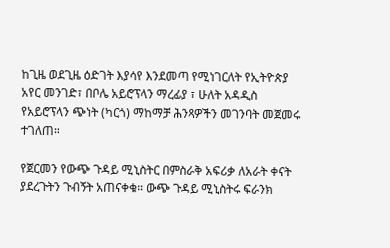ከጊዜ ወደጊዜ ዕድገት እያሳየ እንደመጣ የሚነገርለት የኢትዮጵያ አየር መንገድ፣ በቦሌ አይሮፕላን ማረፊያ ፣ ሁለት አዳዲስ የአይሮፕላን ጭነት (ካርጎ) ማከማቻ ሕንጻዎችን መገንባት መጀመሩ ተገለጠ።

የጀርመን የውጭ ጉዳይ ሚኒስትር በምስራቅ አፍሪቃ ለአራት ቀናት ያደረጉትን ጉብኝት አጠናቀቁ። ውጭ ጉዳይ ሚኒስትሩ ፍራንክ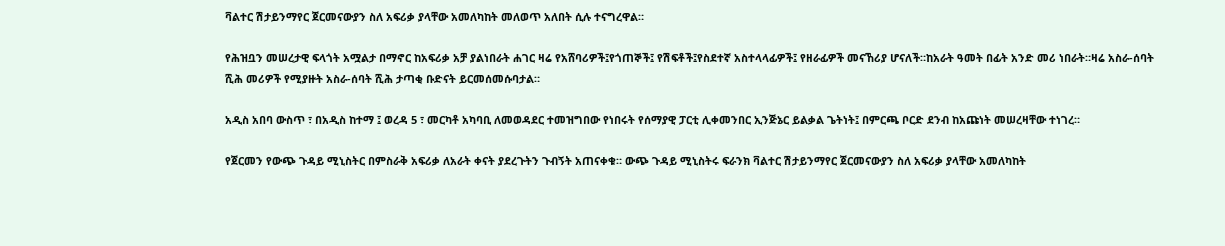ቫልተር ሽታይንማየር ጀርመናውያን ስለ አፍሪቃ ያላቸው አመለካከት መለወጥ አለበት ሲሉ ተናግረዋል።

የሕዝቧን መሠረታዊ ፍላጎት አሟልታ በማኖር ከአፍሪቃ አቻ ያልነበራት ሐገር ዛሬ የአሸባሪዎች፤የጎጠኞች፤ የሽፍቶች፤የስደተኛ አስተላላፊዎች፤ የዘራፊዎች መናኸሪያ ሆናለች።ከአራት ዓመት በፊት አንድ መሪ ነበራት።ዛሬ አስራ-ሰባት ሺሕ መሪዎች የሚያዙት አስራ-ሰባት ሺሕ ታጣቂ ቡድናት ይርመሰመሱባታል።

አዲስ አበባ ውስጥ ፣ በአዲስ ከተማ ፤ ወረዳ 5 ፣ መርካቶ አካባቢ ለመወዳደር ተመዝግበው የነበሩት የሰማያዊ ፓርቲ ሊቀመንበር ኢንጅኔር ይልቃል ጌትነት፤ በምርጫ ቦርድ ደንብ ከአጩነት መሠረዛቸው ተነገረ።

የጀርመን የውጭ ጉዳይ ሚኒስትር በምስራቅ አፍሪቃ ለአራት ቀናት ያደረጉትን ጉብኝት አጠናቀቁ። ውጭ ጉዳይ ሚኒስትሩ ፍራንክ ቫልተር ሽታይንማየር ጀርመናውያን ስለ አፍሪቃ ያላቸው አመለካከት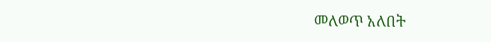መለወጥ አለበት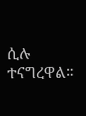ሲሉ ተናግረዋል።